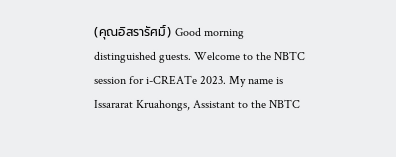(คุณอิสรารัศมิ์) Good morning distinguished guests. Welcome to the NBTC session for i-CREATe 2023. My name is Issararat Kruahongs, Assistant to the NBTC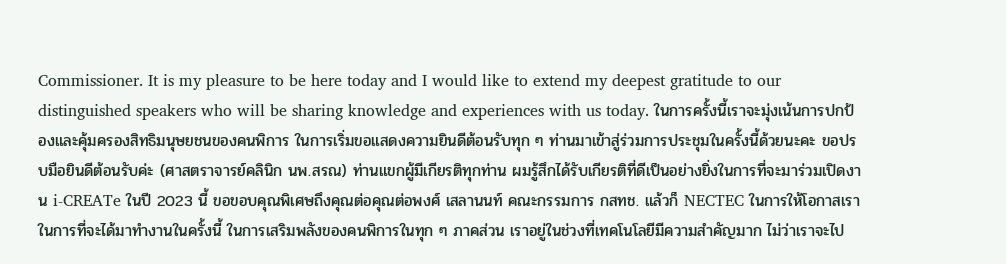Commissioner. It is my pleasure to be here today and I would like to extend my deepest gratitude to our distinguished speakers who will be sharing knowledge and experiences with us today. ในการครั้งนี้เราจะมุ่งเน้นการปกป้องและคุ้มครองสิทธิมนุษยชนของคนพิการ ในการเริ่มขอแสดงความยินดีต้อนรับทุก ๆ ท่านมาเข้าสู่ร่วมการประชุมในครั้งนี้ด้วยนะคะ ขอปรบมือยินดีต้อนรับค่ะ (ศาสตราจารย์คลินิก นพ.สรณ) ท่านแขกผู้มีเกียรติทุกท่าน ผมรู้สึกได้รับเกียรติที่ดีเป็นอย่างยิ่งในการที่จะมาร่วมเปิดงาน i-CREATe ในปี 2023 นี้ ขอขอบคุณพิเศษถึงคุณต่อคุณต่อพงศ์ เสลานนท์ คณะกรรมการ กสทช. แล้วก็ NECTEC ในการให้โอกาสเรา ในการที่จะได้มาทำงานในครั้งนี้ ในการเสริมพลังของคนพิการในทุก ๆ ภาคส่วน เราอยู่ในช่วงที่เทคโนโลยีมีความสำคัญมาก ไม่ว่าเราจะไป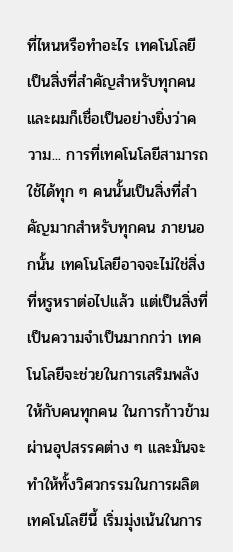ที่ไหนหรือทำอะไร เทคโนโลยีเป็นสิ่งที่สำคัญสำหรับทุกคน และผมก็เชื่อเป็นอย่างยิ่งว่าความ... การที่เทคโนโลยีสามารถใช้ได้ทุก ๆ คนนั้นเป็นสิ่งที่สำคัญมากสำหรับทุกคน ภายนอกนั้น เทคโนโลยีอาจจะไม่ใช่สิ่งที่หรูหราต่อไปแล้ว แต่เป็นสิ่งที่เป็นความจำเป็นมากกว่า เทคโนโลยีจะช่วยในการเสริมพลังให้กับคนทุกคน ในการก้าวข้ามผ่านอุปสรรคต่าง ๆ และมันจะทำให้ทั้งวิศวกรรมในการผลิตเทคโนโลยีนี้ เริ่มมุ่งเน้นในการ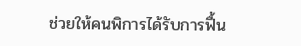ช่วยให้คนพิการได้รับการฟื้น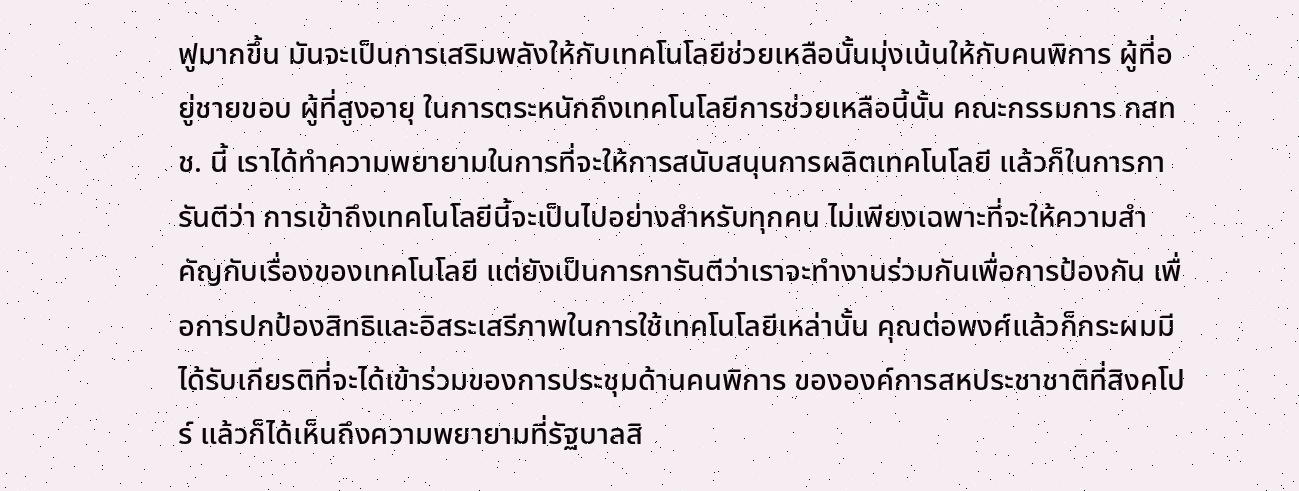ฟูมากขึ้น มันจะเป็นการเสริมพลังให้กับเทคโนโลยีช่วยเหลือนั้นมุ่งเน้นให้กับคนพิการ ผู้ที่อยู่ชายขอบ ผู้ที่สูงอายุ ในการตระหนักถึงเทคโนโลยีการช่วยเหลือนี้นั้น คณะกรรมการ กสทช. นี้ เราได้ทำความพยายามในการที่จะให้การสนับสนุนการผลิตเทคโนโลยี แล้วก็ในการการันตีว่า การเข้าถึงเทคโนโลยีนี้จะเป็นไปอย่างสำหรับทุกคน ไม่เพียงเฉพาะที่จะให้ความสำคัญกับเรื่องของเทคโนโลยี แต่ยังเป็นการการันตีว่าเราจะทำงานร่วมกันเพื่อการป้องกัน เพื่อการปกป้องสิทธิและอิสระเสรีภาพในการใช้เทคโนโลยีเหล่านั้น คุณต่อพงศ์แล้วก็กระผมมีได้รับเกียรติที่จะได้เข้าร่วมของการประชุมด้านคนพิการ ขององค์การสหประชาชาติที่สิงคโปร์ แล้วก็ได้เห็นถึงความพยายามที่รัฐบาลสิ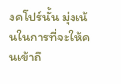งคโปร์นั้น มุ่งเน้นในการที่จะให้คนเข้าถึ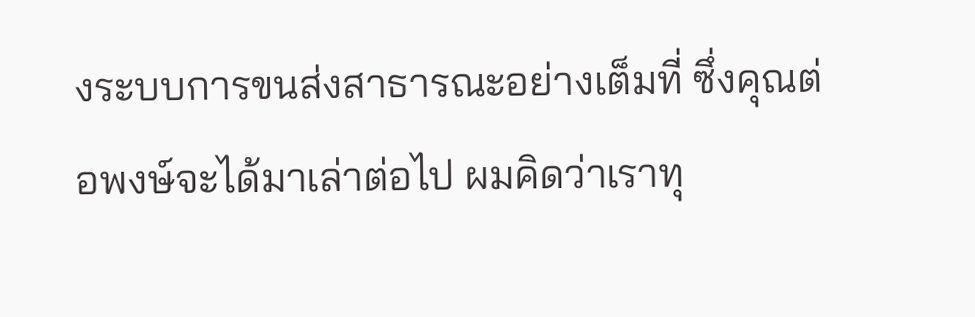งระบบการขนส่งสาธารณะอย่างเต็มที่ ซึ่งคุณต่อพงษ์จะได้มาเล่าต่อไป ผมคิดว่าเราทุ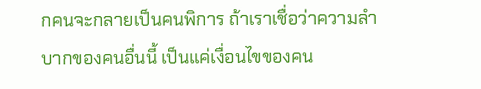กคนจะกลายเป็นคนพิการ ถ้าเราเชื่อว่าความลำบากของคนอื่นนี้ เป็นแค่เงื่อนไขของคน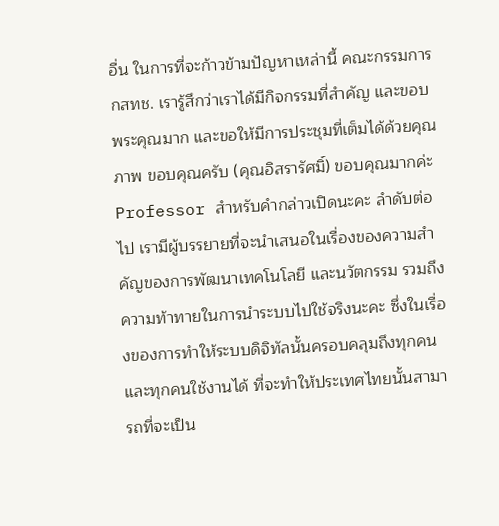อื่น ในการที่จะก้าวข้ามปัญหาเหล่านี้ คณะกรรมการ กสทช. เรารู้สึกว่าเราได้มีกิจกรรมที่สำคัญ และขอบพระคุณมาก และขอให้มีการประชุมที่เต็มได้ด้วยคุณภาพ ขอบคุณครับ (คุณอิสรารัศมิ์) ขอบคุณมากค่ะ Professor สำหรับคำกล่าวเปิดนะคะ ลำดับต่อไป เรามีผู้บรรยายที่จะนำเสนอในเรื่องของความสำคัญของการพัฒนาเทคโนโลยี และนวัตกรรม รวมถึงความท้าทายในการนำระบบไปใช้จริงนะคะ ซึ่งในเรื่องของการทำให้ระบบดิจิทัลนั้นครอบคลุมถึงทุกคนและทุกคนใช้งานได้ ที่จะทำให้ประเทศไทยนั้นสามารถที่จะเป็น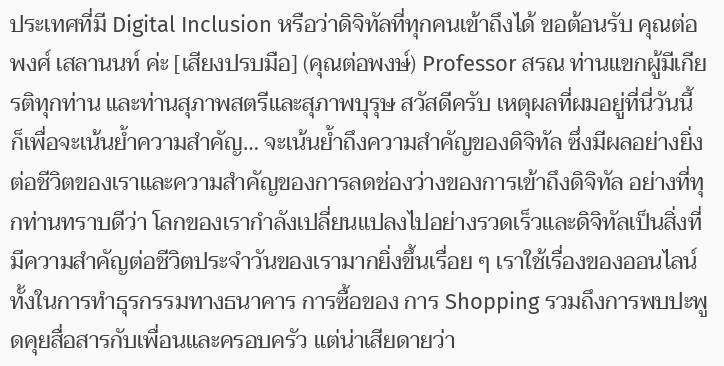ประเทศที่มี Digital Inclusion หรือว่าดิจิทัลที่ทุกคนเข้าถึงได้ ขอต้อนรับ คุณต่อพงศ์ เสลานนท์ ค่ะ [เสียงปรบมือ] (คุณต่อพงษ์) Professor สรณ ท่านแขกผู้มีเกียรติทุกท่าน และท่านสุภาพสตรีและสุภาพบุรุษ สวัสดีครับ เหตุผลที่ผมอยู่ที่นี่วันนี้ ก็เพื่อจะเน้นย้ำความสำคัญ… จะเน้นย้ำถึงความสำคัญของดิจิทัล ซึ่งมีผลอย่างยิ่งต่อชีวิตของเราและความสำคัญของการลดช่องว่างของการเข้าถึงดิจิทัล อย่างที่ทุกท่านทราบดีว่า โลกของเรากำลังเปลี่ยนแปลงไปอย่างรวดเร็วและดิจิทัลเป็นสิ่งที่มีความสำคัญต่อชีวิตประจำวันของเรามากยิ่งขึ้นเรื่อย ๆ เราใช้เรื่องของออนไลน์ ทั้งในการทำธุรกรรมทางธนาคาร การซื้อของ การ Shopping รวมถึงการพบปะพูดคุยสื่อสารกับเพื่อนและครอบครัว แต่น่าเสียดายว่า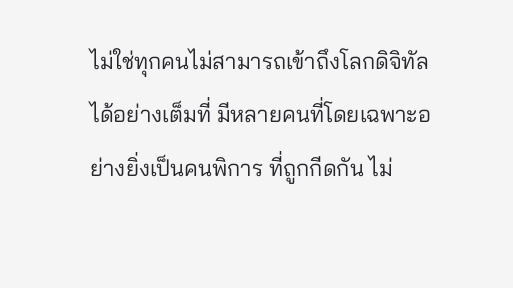ไม่ใช่ทุกคนไม่สามารถเข้าถึงโลกดิจิทัลได้อย่างเต็มที่ มีหลายคนที่โดยเฉพาะอย่างยิ่งเป็นคนพิการ ที่ถูกกีดกัน ไม่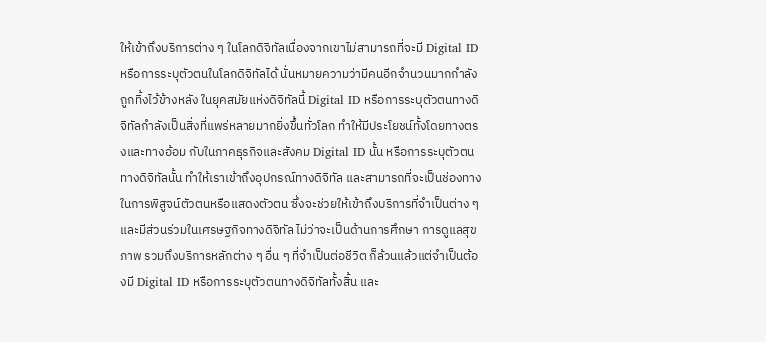ให้เข้าถึงบริการต่าง ๆ ในโลกดิจิทัลเนื่องจากเขาไม่สามารถที่จะมี Digital ID หรือการระบุตัวตนในโลกดิจิทัลได้ นั่นหมายความว่ามีคนอีกจำนวนมากกำลังถูกทิ้งไว้ข้างหลัง ในยุคสมัยแห่งดิจิทัลนี้ Digital ID หรือการระบุตัวตนทางดิจิทัลกำลังเป็นสิ่งที่แพร่หลายมากยิ่งขึ้นทั่วโลก ทำให้มีประโยชน์ทั้งโดยทางตรงและทางอ้อม กับในภาคธุรกิจและสังคม Digital ID นั้น หรือการระบุตัวตนทางดิจิทัลนั้น ทำให้เราเข้าถึงอุปกรณ์ทางดิจิทัล และสามารถที่จะเป็นช่องทางในการพิสูจน์ตัวตนหรือแสดงตัวตน ซึ่งจะช่วยให้เข้าถึงบริการที่จำเป็นต่าง ๆ และมีส่วนร่วมในเศรษฐกิจทางดิจิทัล ไม่ว่าจะเป็นด้านการศึกษา การดูแลสุขภาพ รวมถึงบริการหลักต่าง ๆ อื่น ๆ ที่จำเป็นต่อชีวิต ก็ล้วนแล้วแต่จำเป็นต้องมี Digital ID หรือการระบุตัวตนทางดิจิทัลทั้งสิ้น และ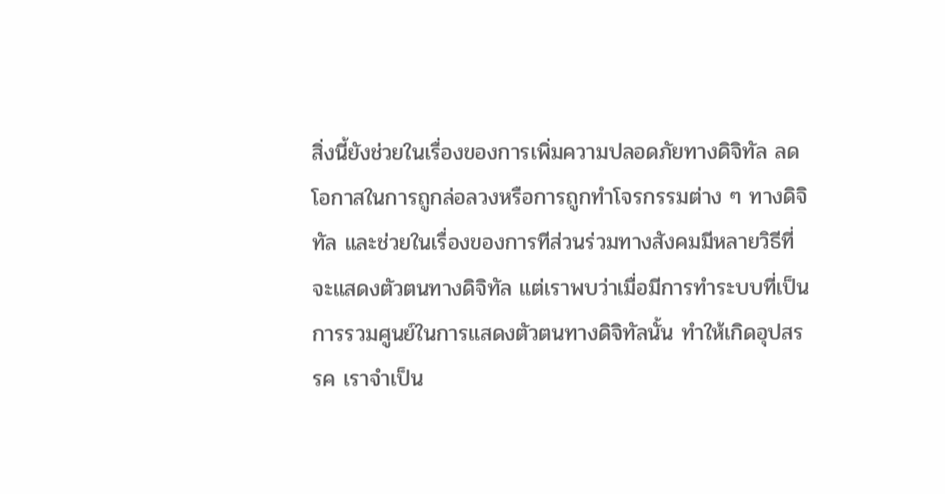สิ่งนี้ยังช่วยในเรื่องของการเพิ่มความปลอดภัยทางดิจิทัล ลดโอกาสในการถูกล่อลวงหรือการถูกทำโจรกรรมต่าง ๆ ทางดิจิทัล และช่วยในเรื่องของการทีส่วนร่วมทางสังคมมีหลายวิธีที่จะแสดงตัวตนทางดิจิทัล แต่เราพบว่าเมื่อมีการทำระบบที่เป็นการรวมศูนย์ในการแสดงตัวตนทางดิจิทัลนั้น ทำให้เกิดอุปสรรค เราจำเป็น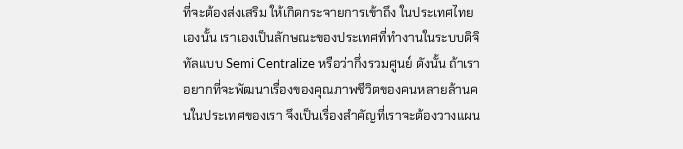ที่จะต้องส่งเสริม ให้เกิดกระจายการเข้าถึง ในประเทศไทยเองนั้น เราเองเป็นลักษณะของประเทศที่ทำงานในระบบดิจิทัลแบบ Semi Centralize หรือว่ากึ่งรวมศูนย์ ดังนั้น ถ้าเราอยากที่จะพัฒนาเรื่องของคุณภาพชีวิตของคนหลายล้านคนในประเทศของเรา จึงเป็นเรื่องสำคัญที่เราจะต้องวางแผน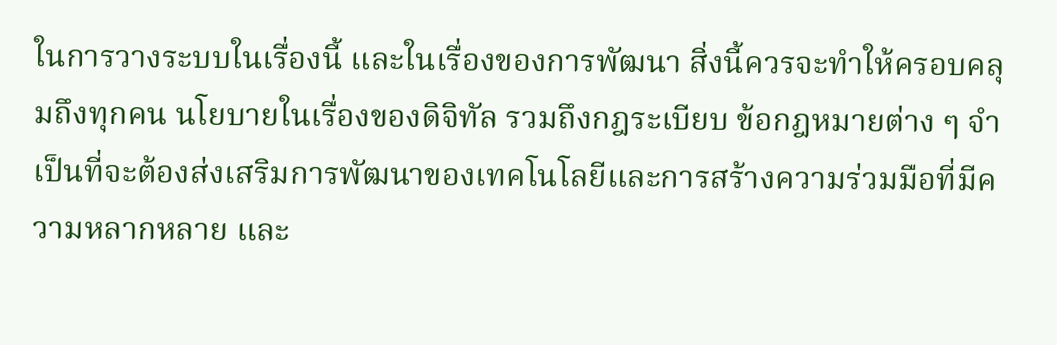ในการวางระบบในเรื่องนี้ และในเรื่องของการพัฒนา สิ่งนี้ควรจะทำให้ครอบคลุมถึงทุกคน นโยบายในเรื่องของดิจิทัล รวมถึงกฎระเบียบ ข้อกฎหมายต่าง ๆ จำเป็นที่จะต้องส่งเสริมการพัฒนาของเทคโนโลยีและการสร้างความร่วมมือที่มีความหลากหลาย และ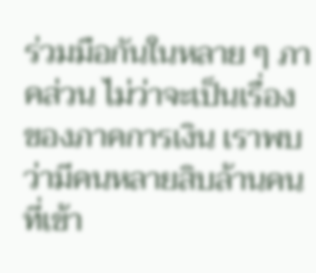ร่วมมือกันในหลาย ๆ ภาคส่วน ไม่ว่าจะเป็นเรื่องของภาคการเงิน เราพบว่ามีคนหลายสิบล้านคนที่เข้า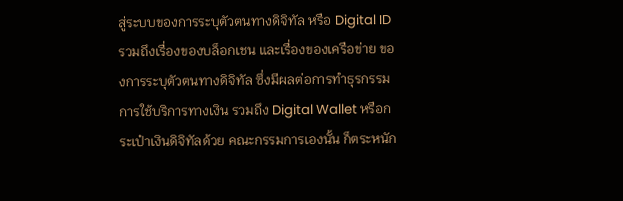สู่ระบบของการระบุตัวตนทางดิจิทัล หรือ Digital ID รวมถึงเรื่องของบล็อกเชน และเรื่องของเครือข่าย ของการระบุตัวตนทางดิจิทัล ซึ่งมีผลต่อการทำธุรกรรม การใช้บริการทางเงิน รวมถึง Digital Wallet หรือกระเป๋าเงินดิจิทัลด้วย คณะกรรมการเองนั้น ก็ตระหนัก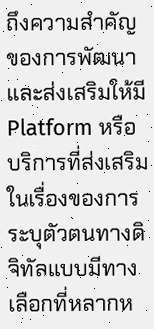ถึงความสำคัญของการพัฒนาและส่งเสริมให้มี Platform หรือบริการที่ส่งเสริมในเรื่องของการระบุตัวตนทางดิจิทัลแบบมีทางเลือกที่หลากห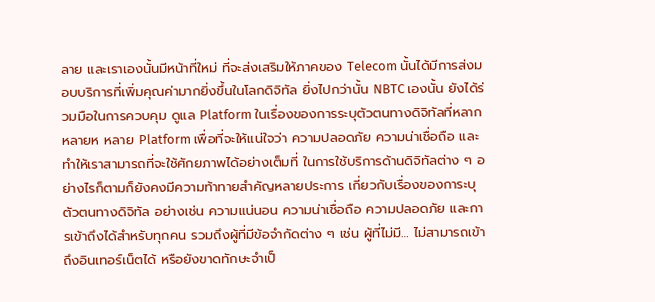ลาย และเราเองนั้นมีหน้าที่ใหม่ ที่จะส่งเสริมให้ภาคของ Telecom นั้นได้มีการส่งมอบบริการที่เพิ่มคุณค่ามากยิ่งขึ้นในโลกดิจิทัล ยิ่งไปกว่านั้น NBTC เองนั้น ยังได้ร่วมมือในการควบคุม ดูแล Platform ในเรื่องของการระบุตัวตนทางดิจิทัลที่หลากหลายห หลาย Platform เพื่อที่จะให้แน่ใจว่า ความปลอดภัย ความน่าเชื่อถือ และทำให้เราสามารถที่จะใช้ศักยภาพได้อย่างเต็มที่ ในการใช้บริการด้านดิจิทัลต่าง ๆ อย่างไรก็ตามก็ยังคงมีความท้าทายสำคัญหลายประการ เกี่ยวกับเรื่องของการะบุตัวตนทางดิจิทัล อย่างเช่น ความแน่นอน ความน่าเชื่อถือ ความปลอดภัย และการเข้าถึงได้สำหรับทุกคน รวมถึงผู้ที่มีข้อจำกัดต่าง ๆ เช่น ผู้ที่ไม่มี… ไม่สามารถเข้าถึงอินเทอร์เน็ตได้ หรือยังขาดทักษะจำเป็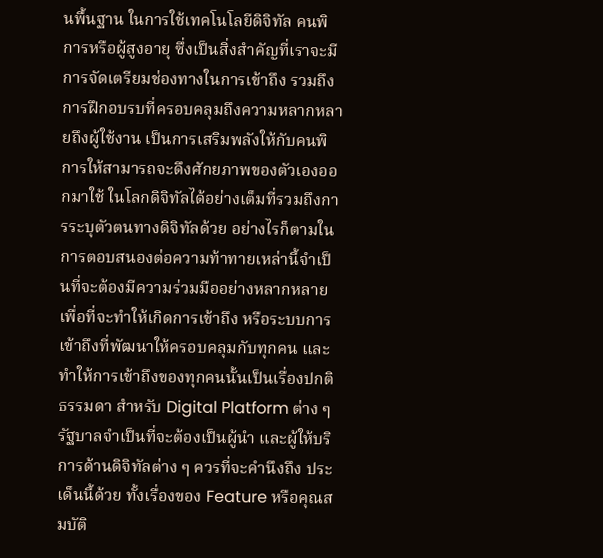นพื้นฐาน ในการใช้เทคโนโลยีดิจิทัล คนพิการหรือผู้สูงอายุ ซึ่งเป็นสิ่งสำคัญที่เราจะมีการจัดเตรียมช่องทางในการเข้าถึง รวมถึงการฝึกอบรบที่ครอบคลุมถึงความหลากหลายถึงผู้ใช้งาน เป็นการเสริมพลังให้กับคนพิการให้สามารถจะดึงศักยภาพของตัวเองออกมาใช้ ในโลกดิจิทัลได้อย่างเต็มที่รวมถึงการระบุตัวตนทางดิจิทัลด้วย อย่างไรก็ตามในการตอบสนองต่อความท้าทายเหล่านี้จำเป็นที่จะต้องมีความร่วมมืออย่างหลากหลาย เพื่อที่จะทำให้เกิดการเข้าถึง หรือระบบการเข้าถึงที่พัฒนาให้ครอบคลุมกับทุกคน และทำให้การเข้าถึงของทุกคนนั้นเป็นเรื่องปกติธรรมดา สำหรับ Digital Platform ต่าง ๆ รัฐบาลจำเป็นที่จะต้องเป็นผู้นำ และผู้ให้บริการด้านดิจิทัลต่าง ๆ ควรที่จะคำนึงถึง ประเด็นนี้ด้วย ทั้งเรื่องของ Feature หรือคุณสมบัติ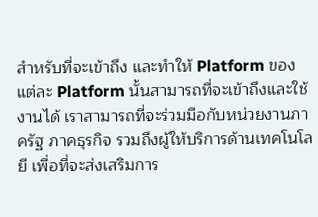สำหรับที่จะเข้าถึง และทำให้ Platform ของแต่ละ Platform นั้นสามารถที่จะเข้าถึงและใช้งานได้ เราสามารถที่จะร่วมมือกับหน่วยงานภาครัฐ ภาคธุรกิจ รวมถึงผู้ให้บริการด้านเทคโนโลยี เพื่อที่จะส่งเสริมการ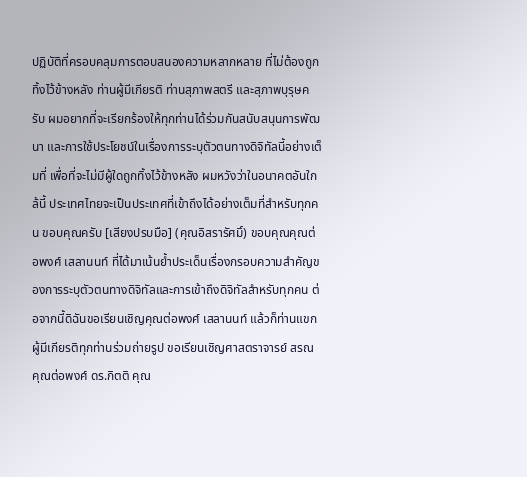ปฏิบัติที่ครอบคลุมการตอบสนองความหลากหลาย ที่ไม่ต้องถูกทิ้งไว้ข้างหลัง ท่านผู้มีเกียรติ ท่านสุภาพสตรี และสุภาพบุรุษครับ ผมอยากที่จะเรียกร้องให้ทุกท่านได้ร่วมกันสนับสนุนการพัฒนา และการใช้ประโยชน์ในเรื่องการระบุตัวตนทางดิจิทัลนี้อย่างเต็มที่ เพื่อที่จะไม่มีผู้ใดถูกทิ้งไว้ข้างหลัง ผมหวังว่าในอนาคตอันใกล้นี้ ประเทศไทยจะเป็นประเทศที่เข้าถึงได้อย่างเต็มที่สำหรับทุกคน ขอบคุณครับ [เสียงปรบมือ] (คุณอิสรารัศมิ์) ขอบคุณคุณต่อพงศ์ เสลานนท์ ที่ได้มาเน้นย้ำประเด็นเรื่องกรอบความสำคัญของการระบุตัวตนทางดิจิทัลและการเข้าถึงดิจิทัลสำหรับทุกคน ต่อจากนี้ดิฉันขอเรียนเชิญคุณต่อพงศ์ เสลานนท์ แล้วก็ท่านแขกผู้มีเกียรติทุกท่านร่วมถ่ายรูป ขอเรียนเชิญศาสตราจารย์ สรณ คุณต่อพงศ์ ดร.กิตติ คุณ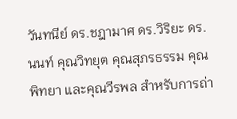วันทนีย์ ดร.ชฎามาศ ดร.วิริยะ ดร.นนท์ คุณวิทยุต คุณสุภรธรรม คุณพิทยา และคุณวีรพล สำหรับการถ่า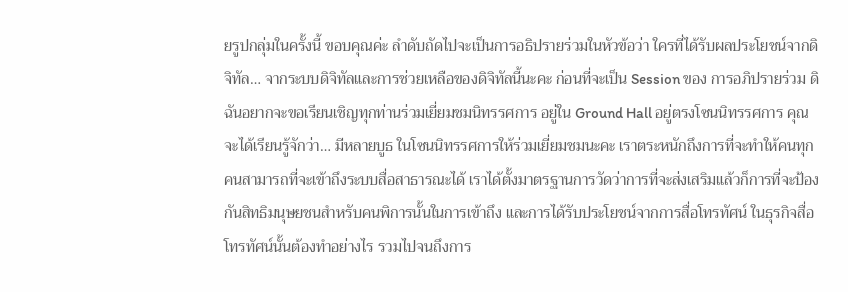ยรูปกลุ่มในครั้งนี้ ขอบคุณค่ะ ลำดับถัดไปจะเป็นการอธิปรายร่วมในหัวข้อว่า ใครที่ได้รับผลประโยชน์จากดิจิทัล… จากระบบดิจิทัลและการช่วยเหลือของดิจิทัลนี้นะคะ ก่อนที่จะเป็น Session ของ การอภิปรายร่วม ดิฉันอยากจะขอเรียนเชิญทุกท่านร่วมเยี่ยมชมนิทรรศการ อยู่ใน Ground Hall อยู่ตรงโซนนิทรรศการ คุณจะได้เรียนรู้จักว่า… มีหลายบูธ ในโซนนิทรรศการให้ร่วมเยี่ยมชมนะคะ เราตระหนักถึงการที่จะทำให้คนทุกคนสามารถที่จะเข้าถึงระบบสื่อสาธารณะได้ เราได้ตั้งมาตรฐานการวัดว่าการที่จะส่งเสริมแล้วก็การที่จะป้องกันสิทธิมนุษยชนสำหรับคนพิการนั้นในการเข้าถึง และการได้รับประโยชน์จากการสื่อโทรทัศน์ ในธุรกิจสื่อโทรทัศน์นั้นต้องทำอย่างไร รวมไปจนถึงการ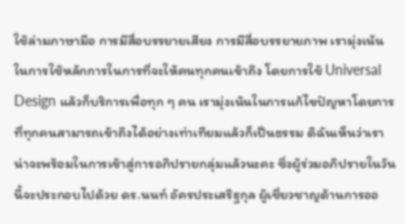ใช้ล่ามภาษามือ การมีสื่อบรรยายเสียง การมีสื่อบรรยายภาพ เรามุ่งเน้นในการใช้หลักการในการที่จะให้คนทุกคนเข้าถึง โดยการใช้ Universal Design แล้วก็บริการเพื่อทุก ๆ คน เรามุ่งเน้นในการแก้ไขปัญหาโดยการที่ทุกคนสามารถเข้าถึงได้อย่างเท่าเทียมแล้วก็เป็นธรรม ดิฉันเห็นว่าเราน่าจะพร้อมในการเข้าสู่การอภิปรายกลุ่มแล้วนะคะ ซึ่งผู้ร่วมอภิปรายในวันนี้จะประกอบไปด้วย ดร.นนท์ อัครประเสริฐกุล ผู้เชี่ยวชาญด้านการออ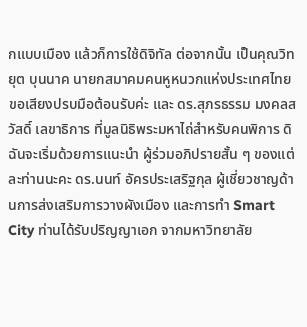กแบบเมือง แล้วก็การใช้ดิจิทัล ต่อจากนั้น เป็นคุณวิทยุต บุนนาค นายกสมาคมคนหูหนวกแห่งประเทศไทย ขอเสียงปรบมือต้อนรับค่ะ และ ดร.สุภรธรรม มงคลสวัสดิ์ เลขาธิการ ที่มูลนิธิพระมหาไถ่สำหรับคนพิการ ดิฉันจะเริ่มด้วยการแนะนำ ผู้ร่วมอภิปรายสั้น ๆ ของแต่ละท่านนะคะ ดร.นนท์ อัครประเสริฐกุล ผู้เชี่ยวชาญด้านการส่งเสริมการวางผังเมือง และการทำ Smart City ท่านได้รับปริญญาเอก จากมหาวิทยาลัย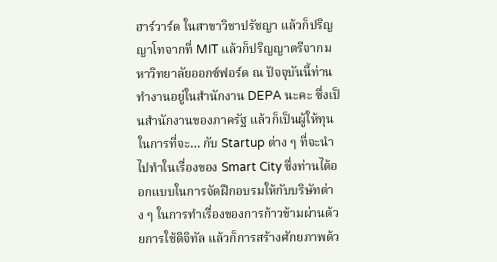ฮาร์วาร์ด ในสาขาวิชาปรัชญา แล้วก็ปริญญาโทจากที่ MIT แล้วก็ปริญญาตรีจากมหาวิทยาลัยออกซ์ฟอร์ด ณ ปัจจุบันนี้ท่านทำงานอยู่ในสำนักงาน DEPA นะคะ ซึ่งเป็นสำนักงานของภาครัฐ แล้วก็เป็นผู้ให้ทุนในการที่จะ… กับ Startup ต่าง ๆ ที่จะนำไปทำในเรื่องของ Smart City ซึ่งท่านได้ออกแบบในการจัดฝึกอบรมให้กับบริษัทต่าง ๆ ในการทำเรื่องของการก้าวข้ามผ่านด้วยการใช้ดิจิทัล แล้วก็การสร้างศักยภาพด้ว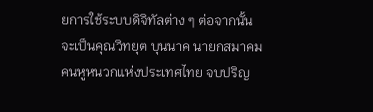ยการใช้ระบบดิจิทัลต่าง ๆ ต่อจากนั้น จะเป็นคุณวิทยุต บุนนาค นายกสมาคมคนหูหนวกแห่งประเทศไทย จบปริญ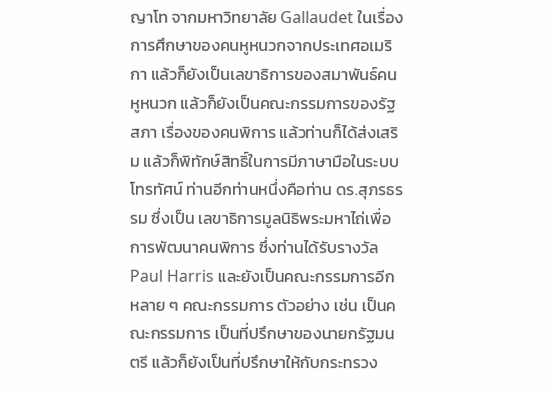ญาโท จากมหาวิทยาลัย Gallaudet ในเรื่องการศึกษาของคนหูหนวกจากประเทศอเมริกา แล้วก็ยังเป็นเลขาธิการของสมาพันธ์คนหูหนวก แล้วก็ยังเป็นคณะกรรมการของรัฐสภา เรื่องของคนพิการ แล้วท่านก็ได้ส่งเสริม แล้วก็พิทักษ์สิทธิ์ในการมีภาษามือในระบบโทรทัศน์ ท่านอีกท่านหนึ่งคือท่าน ดร.สุภรธรรม ซึ่งเป็น เลขาธิการมูลนิธิพระมหาไถ่เพื่อการพัฒนาคนพิการ ซึ่งท่านได้รับรางวัล Paul Harris และยังเป็นคณะกรรมการอีกหลาย ๆ คณะกรรมการ ตัวอย่าง เช่น เป็นคณะกรรมการ เป็นที่ปรึกษาของนายกรัฐมนตรี แล้วก็ยังเป็นที่ปรึกษาให้กับกระทรวง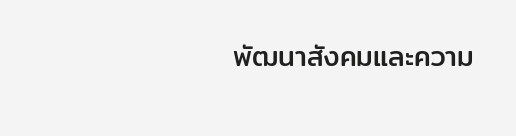พัฒนาสังคมและความ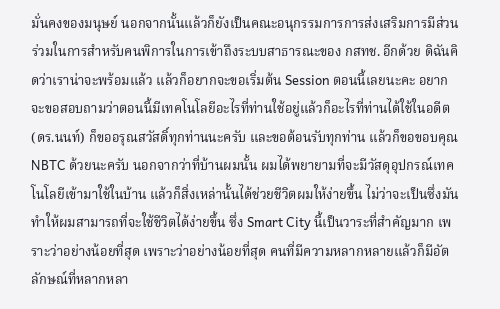มั่นคงของมนุษย์ นอกจากนั้นแล้วก็ยังเป็นคณะอนุกรรมการการส่งเสริมการมีส่วนร่วมในการสำหรับคนพิการในการเข้าถึงระบบสาธารณะของ กสทช. อีกด้วย ดิฉันคิดว่าเราน่าจะพร้อมแล้ว แล้วก็อยากจะขอเริ่มต้น Session ตอนนี้เลยนะคะ อยากจะขอสอบถามว่าตอนนี้มีเทคโนโลยีอะไรที่ท่านใช้อยู่แล้วก็อะไรที่ท่านได้ใช้ในอดีต (ดร.นนท์) ก็ขออรุณสวัสดิ์ทุกท่านนะครับ และขอต้อนรับทุกท่าน แล้วก็ขอขอบคุณ NBTC ด้วยนะครับ นอกจากว่าที่บ้านผมนั้น ผมได้พยายามที่จะมีวัสดุอุปกรณ์เทคโนโลยีเข้ามาใช้ในบ้าน แล้วก็สิ่งเหล่านั้นได้ช่วยชีวิตผมให้ง่ายขึ้น ไม่ว่าจะเป็นซึ่งมันทำให้ผมสามารถที่จะใช้ชีวิตได้ง่ายขึ้น ซึ่ง Smart City นี้เป็นวาระที่สำคัญมาก เพราะว่าอย่างน้อยที่สุด เพราะว่าอย่างน้อยที่สุด คนที่มีความหลากหลายแล้วก็มีอัตลักษณ์ที่หลากหลา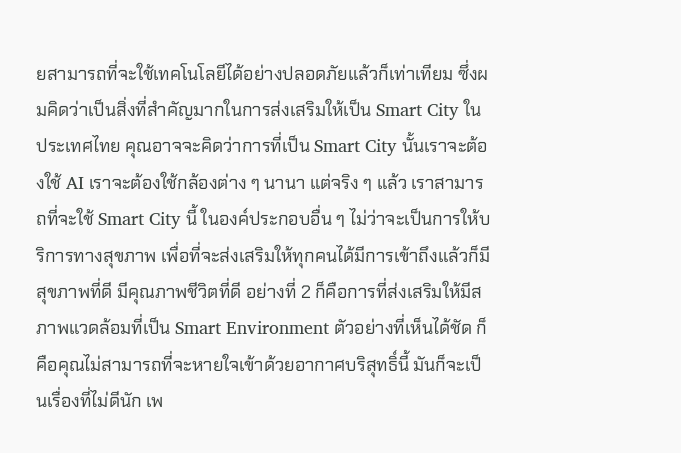ยสามารถที่จะใช้เทคโนโลยีได้อย่างปลอดภัยแล้วก็เท่าเทียม ซึ่งผมคิดว่าเป็นสิ่งที่สำคัญมากในการส่งเสริมให้เป็น Smart City ในประเทศไทย คุณอาจจะคิดว่าการที่เป็น Smart City นั้นเราจะต้องใช้ AI เราจะต้องใช้กล้องต่าง ๆ นานา แต่จริง ๆ แล้ว เราสามารถที่จะใช้ Smart City นี้ ในองค์ประกอบอื่น ๆ ไม่ว่าจะเป็นการให้บริการทางสุขภาพ เพื่อที่จะส่งเสริมให้ทุกคนได้มีการเข้าถึงแล้วก็มีสุขภาพที่ดี มีคุณภาพชีวิตที่ดี อย่างที่ 2 ก็คือการที่ส่งเสริมให้มีสภาพแวดล้อมที่เป็น Smart Environment ตัวอย่างที่เห็นได้ชัด ก็คือคุณไม่สามารถที่จะหายใจเข้าด้วยอากาศบริสุทธิ์นี้ มันก็จะเป็นเรื่องที่ไม่ดีนัก เพ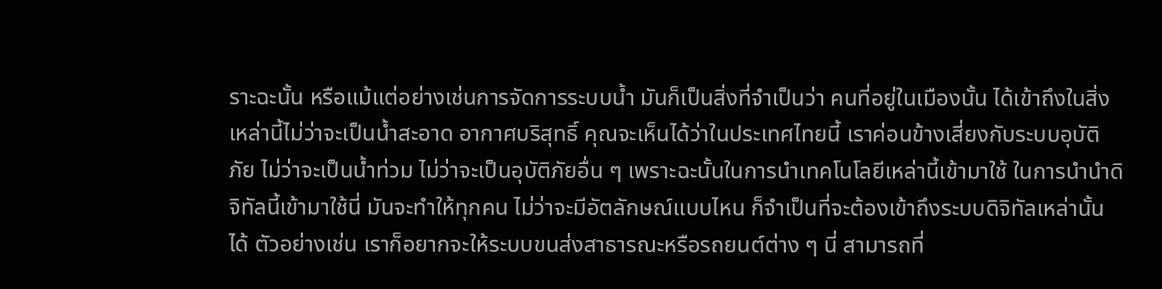ราะฉะนั้น หรือแม้แต่อย่างเช่นการจัดการระบบน้ำ มันก็เป็นสิ่งที่จำเป็นว่า คนที่อยู่ในเมืองนั้น ได้เข้าถึงในสิ่งเหล่านี้ไม่ว่าจะเป็นน้ำสะอาด อากาศบริสุทธิ์ คุณจะเห็นได้ว่าในประเทศไทยนี้ เราค่อนข้างเสี่ยงกับระบบอุบัติภัย ไม่ว่าจะเป็นน้ำท่วม ไม่ว่าจะเป็นอุบัติภัยอื่น ๆ เพราะฉะนั้นในการนำเทคโนโลยีเหล่านี้เข้ามาใช้ ในการนำนำดิจิทัลนี้เข้ามาใช้นี่ มันจะทำให้ทุกคน ไม่ว่าจะมีอัตลักษณ์แบบไหน ก็จำเป็นที่จะต้องเข้าถึงระบบดิจิทัลเหล่านั้นได้ ตัวอย่างเช่น เราก็อยากจะให้ระบบขนส่งสาธารณะหรือรถยนต์ต่าง ๆ นี่ สามารถที่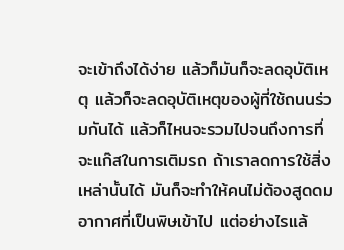จะเข้าถึงได้ง่าย แล้วก็มันก็จะลดอุบัติเหตุ แล้วก็จะลดอุบัติเหตุของผู้ที่ใช้ถนนร่วมกันได้ แล้วก็ไหนจะรวมไปจนถึงการที่จะแก๊สในการเติมรถ ถ้าเราลดการใช้สิ่งเหล่านั้นได้ มันก็จะทำให้คนไม่ต้องสูดดมอากาศที่เป็นพิษเข้าไป แต่อย่างไรแล้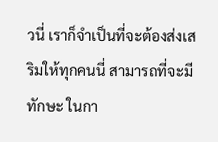วนี่ เราก็จำเป็นที่จะต้องส่งเสริมให้ทุกคนนี่ สามารถที่จะมีทักษะ ในกา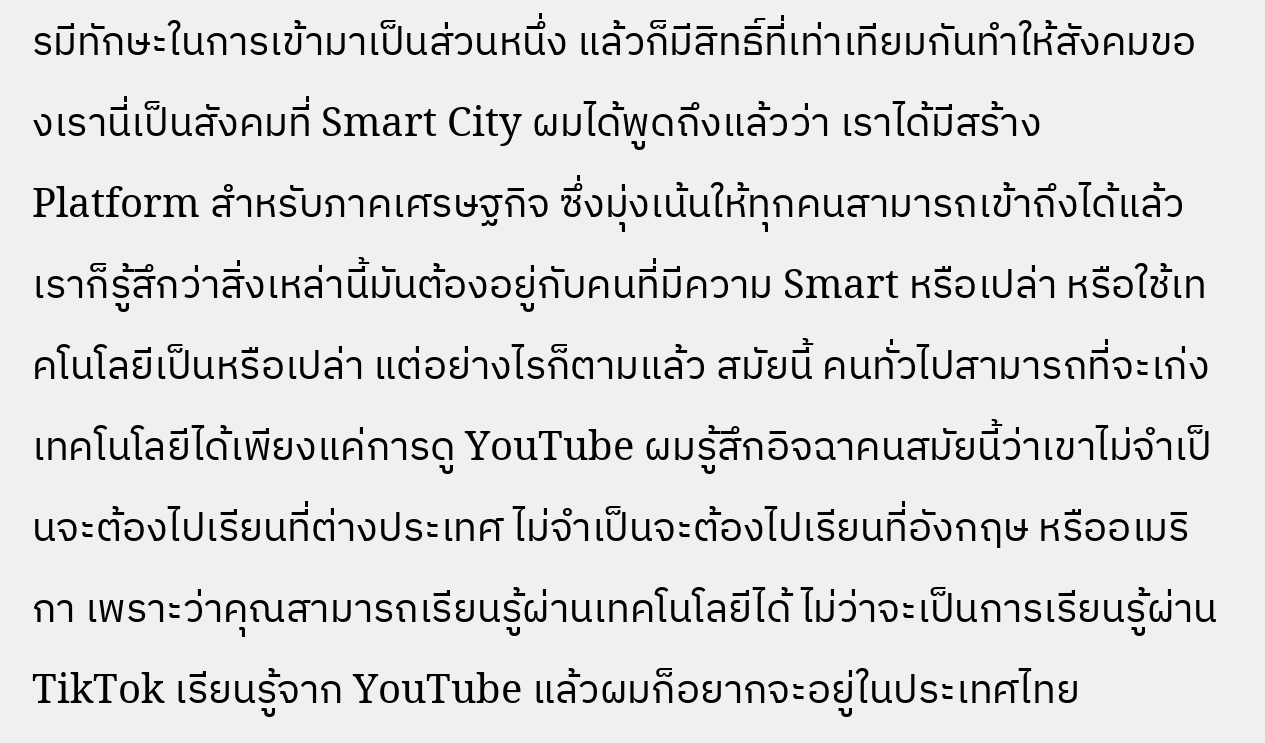รมีทักษะในการเข้ามาเป็นส่วนหนึ่ง แล้วก็มีสิทธิ์ที่เท่าเทียมกันทำให้สังคมของเรานี่เป็นสังคมที่ Smart City ผมได้พูดถึงแล้วว่า เราได้มีสร้าง Platform สำหรับภาคเศรษฐกิจ ซึ่งมุ่งเน้นให้ทุกคนสามารถเข้าถึงได้แล้วเราก็รู้สึกว่าสิ่งเหล่านี้มันต้องอยู่กับคนที่มีความ Smart หรือเปล่า หรือใช้เทคโนโลยีเป็นหรือเปล่า แต่อย่างไรก็ตามแล้ว สมัยนี้ คนทั่วไปสามารถที่จะเก่งเทคโนโลยีได้เพียงแค่การดู YouTube ผมรู้สึกอิจฉาคนสมัยนี้ว่าเขาไม่จำเป็นจะต้องไปเรียนที่ต่างประเทศ ไม่จำเป็นจะต้องไปเรียนที่อังกฤษ หรืออเมริกา เพราะว่าคุณสามารถเรียนรู้ผ่านเทคโนโลยีได้ ไม่ว่าจะเป็นการเรียนรู้ผ่าน TikTok เรียนรู้จาก YouTube แล้วผมก็อยากจะอยู่ในประเทศไทย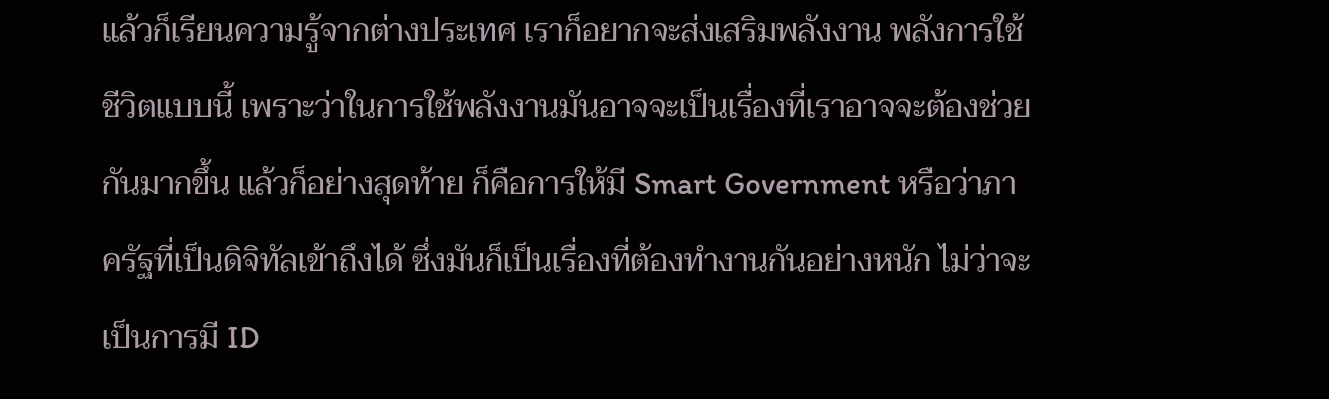แล้วก็เรียนความรู้จากต่างประเทศ เราก็อยากจะส่งเสริมพลังงาน พลังการใช้ชีวิตแบบนี้ เพราะว่าในการใช้พลังงานมันอาจจะเป็นเรื่องที่เราอาจจะต้องช่วยกันมากขึ้น แล้วก็อย่างสุดท้าย ก็คือการให้มี Smart Government หรือว่าภาครัฐที่เป็นดิจิทัลเข้าถึงได้ ซึ่งมันก็เป็นเรื่องที่ต้องทำงานกันอย่างหนัก ไม่ว่าจะเป็นการมี ID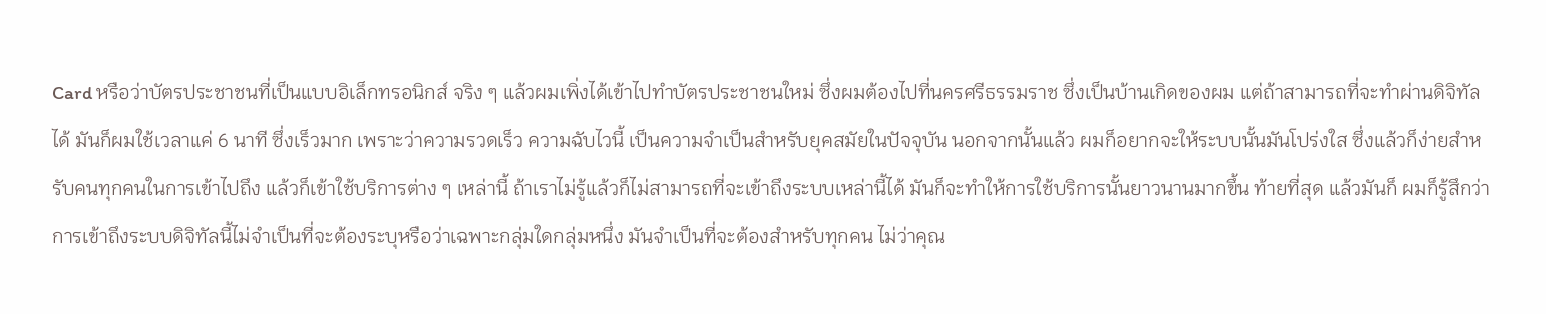Card หรือว่าบัตรประชาชนที่เป็นแบบอิเล็กทรอนิกส์ จริง ๆ แล้วผมเพิ่งได้เข้าไปทำบัตรประชาชนใหม่ ซึ่งผมต้องไปที่นครศรีธรรมราช ซึ่งเป็นบ้านเกิดของผม แต่ถ้าสามารถที่จะทำผ่านดิจิทัลได้ มันก็ผมใช้เวลาแค่ 6 นาที ซึ่งเร็วมาก เพราะว่าความรวดเร็ว ความฉับไวนี้ เป็นความจำเป็นสำหรับยุคสมัยในปัจจุบัน นอกจากนั้นแล้ว ผมก็อยากจะให้ระบบนั้นมันโปร่งใส ซึ่งแล้วก็ง่ายสำหรับคนทุกคนในการเข้าไปถึง แล้วก็เข้าใช้บริการต่าง ๆ เหล่านี้ ถ้าเราไม่รู้แล้วก็ไม่สามารถที่จะเข้าถึงระบบเหล่านี้ได้ มันก็จะทำให้การใช้บริการนั้นยาวนานมากขึ้น ท้ายที่สุด แล้วมันก็ ผมก็รู้สึกว่าการเข้าถึงระบบดิจิทัลนี้ไม่จำเป็นที่จะต้องระบุหรือว่าเฉพาะกลุ่มใดกลุ่มหนึ่ง มันจำเป็นที่จะต้องสำหรับทุกคน ไม่ว่าคุณ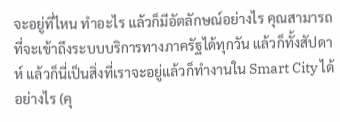จะอยู่ที่ไหน ทำอะไร แล้วก็มีอัตลักษณ์อย่างไร คุณสามารถที่จะเข้าถึงระบบบริการทางภาครัฐได้ทุกวัน แล้วก็ทั้งสัปดาห์ แล้วก็นี่เป็นสิ่งที่เราจะอยู่แล้วก็ทำงานใน Smart City ได้อย่างไร (คุ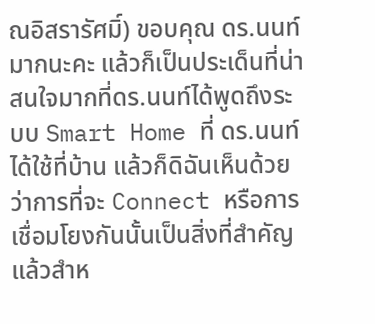ณอิสรารัศมิ์) ขอบคุณ ดร.นนท์มากนะคะ แล้วก็เป็นประเด็นที่น่าสนใจมากที่ดร.นนท์ได้พูดถึงระบบ Smart Home ที่ ดร.นนท์ ได้ใช้ที่บ้าน แล้วก็ดิฉันเห็นด้วยว่าการที่จะ Connect หรือการเชื่อมโยงกันนั้นเป็นสิ่งที่สำคัญ แล้วสำห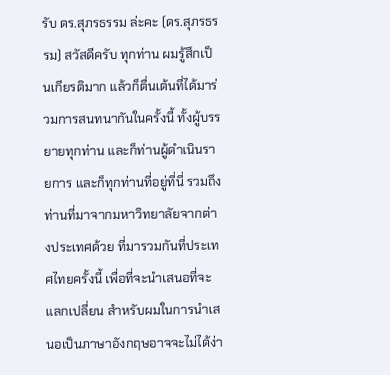รับ ดร.สุภรธรรม ล่ะคะ (ดร.สุภรธรรม) สวัสดีครับ ทุกท่าน ผมรู้สึกเป็นเกียรติมาก แล้วก็ตื่นเต้นที่ได้มาร่วมการสนทนากันในครั้งนี้ ทั้งผู้บรรยายทุกท่าน และก็ท่านผู้ดำเนินรายการ และก็ทุกท่านที่อยู่ที่นี่ รวมถึงท่านที่มาจากมหาวิทยาลัยจากต่างประเทศด้วย ที่มารวมกันที่ประเทศไทยครั้งนี้ เพื่อที่จะนำเสนอที่จะแลกเปลี่ยน สำหรับผมในการนำเสนอเป็นภาษาอังกฤษอาจจะไม่ได้ง่า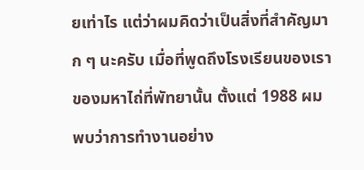ยเท่าไร แต่ว่าผมคิดว่าเป็นสิ่งที่สำคัญมาก ๆ นะครับ เมื่อที่พูดถึงโรงเรียนของเรา ของมหาไถ่ที่พัทยานั้น ตั้งแต่ 1988 ผมพบว่าการทำงานอย่าง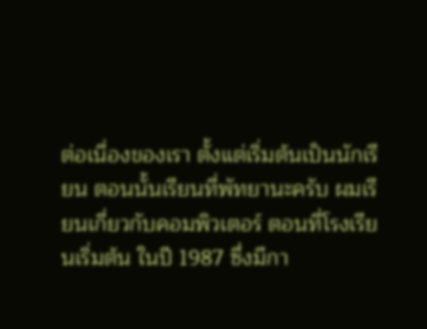ต่อเนื่องของเรา ตั้งแต่เริ่มต้นเป็นนักเรียน ตอนนั้นเรียนที่พัทยานะครับ ผมเรียนเกี่ยวกับคอมพิวเตอร์ ตอนที่โรงเรียนเริ่มต้น ในปี 1987 ซึ่งมีกา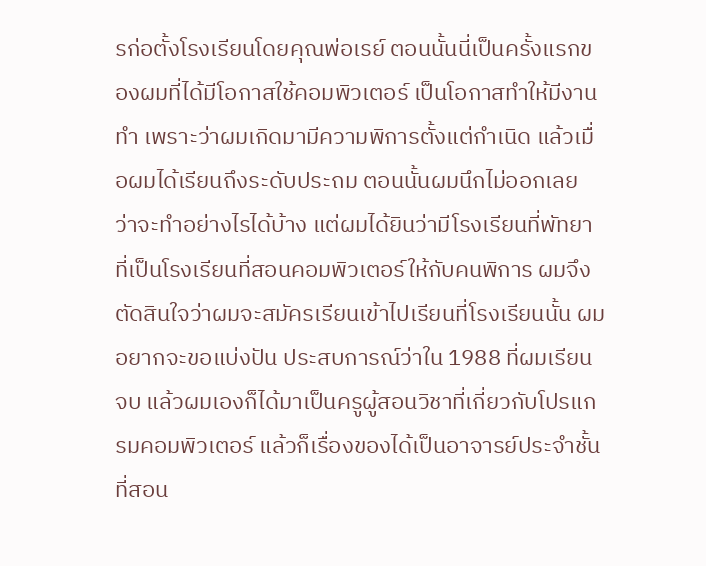รก่อตั้งโรงเรียนโดยคุณพ่อเรย์ ตอนนั้นนี่เป็นครั้งแรกของผมที่ได้มีโอกาสใช้คอมพิวเตอร์ เป็นโอกาสทำให้มีงานทำ เพราะว่าผมเกิดมามีความพิการตั้งแต่กำเนิด แล้วเมื่อผมได้เรียนถึงระดับประถม ตอนนั้นผมนึกไม่ออกเลย ว่าจะทำอย่างไรได้บ้าง แต่ผมได้ยินว่ามีโรงเรียนที่พัทยา ที่เป็นโรงเรียนที่สอนคอมพิวเตอร์ให้กับคนพิการ ผมจึงตัดสินใจว่าผมจะสมัครเรียนเข้าไปเรียนที่โรงเรียนนั้น ผมอยากจะขอแบ่งปัน ประสบการณ์ว่าใน 1988 ที่ผมเรียนจบ แล้วผมเองก็ได้มาเป็นครูผู้สอนวิชาที่เกี่ยวกับโปรแกรมคอมพิวเตอร์ แล้วก็เรื่องของได้เป็นอาจารย์ประจำชั้นที่สอน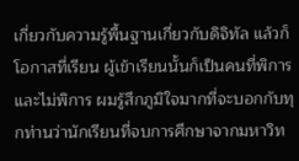เกี่ยวกับความรู้พื้นฐานเกี่ยวกับดิจิทัล แล้วก็โอกาสที่เรียน ผู้เข้าเรียนนั้นก็เป็นคนที่พิการและไม่พิการ ผมรู้สึกภูมิใจมากที่จะบอกกับทุกท่านว่านักเรียนที่จบการศึกษาจากมหาวิท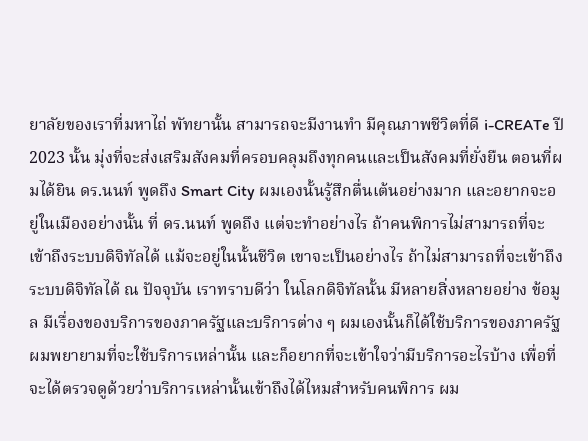ยาลัยของเราที่มหาไถ่ พัทยานั้น สามารถจะมีงานทำ มีคุณภาพชีวิตที่ดี i-CREATe ปี 2023 นั้น มุ่งที่จะส่งเสริมสังคมที่ครอบคลุมถึงทุกคนและเป็นสังคมที่ยั่งยืน ตอนที่ผมได้ยิน ดร.นนท์ พูดถึง Smart City ผมเองนั้นรู้สึกตื่นเต้นอย่างมาก และอยากจะอยู่ในเมืองอย่างนั้น ที่ ดร.นนท์ พูดถึง แต่จะทำอย่างไร ถ้าคนพิการไม่สามารถที่จะเข้าถึงระบบดิจิทัลได้ แม้จะอยู่ในนั้นชีวิต เขาจะเป็นอย่างไร ถ้าไม่สามารถที่จะเข้าถึงระบบดิจิทัลได้ ณ ปัจจุบัน เราทราบดีว่า ในโลกดิจิทัลนั้น มีหลายสิ่งหลายอย่าง ข้อมูล มีเรื่องของบริการของภาครัฐและบริการต่าง ๆ ผมเองนั้นก็ได้ใช้บริการของภาครัฐ ผมพยายามที่จะใช้บริการเหล่านั้น และก็อยากที่จะเข้าใจว่ามีบริการอะไรบ้าง เพื่อที่จะได้ตรวจดูด้วยว่าบริการเหล่านั้นเข้าถึงได้ไหมสำหรับคนพิการ ผม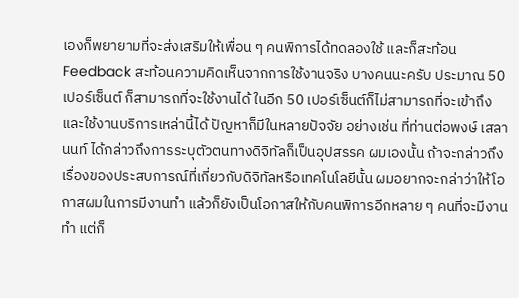เองก็พยายามที่จะส่งเสริมให้เพื่อน ๆ คนพิการได้ทดลองใช้ และก็สะท้อน Feedback สะท้อนความคิดเห็นจากการใช้งานจริง บางคนนะครับ ประมาณ 50 เปอร์เซ็นต์ ก็สามารถที่จะใช้งานได้ ในอีก 50 เปอร์เซ็นต์ก็ไม่สามารถที่จะเข้าถึงและใช้งานบริการเหล่านี้ได้ ปัญหาก็มีในหลายปัจจัย อย่างเช่น ที่ท่านต่อพงษ์ เสลานนท์ ได้กล่าวถึงการระบุตัวตนทางดิจิทัลก็เป็นอุปสรรค ผมเองนั้น ถ้าจะกล่าวถึงเรื่องของประสบการณ์ที่เกี่ยวกับดิจิทัลหรือเทคโนโลยีนั้น ผมอยากจะกล่าว่าให้โอกาสผมในการมีงานทำ แล้วก็ยังเป็นโอกาสให้กับคนพิการอีกหลาย ๆ คนที่จะมีงานทำ แต่ก็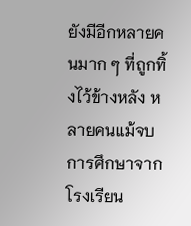ยังมีอีกหลายคนมาก ๆ ที่ถูกทิ้งไว้ข้างหลัง หลายคนแม้จบการศึกษาจากโรงเรียน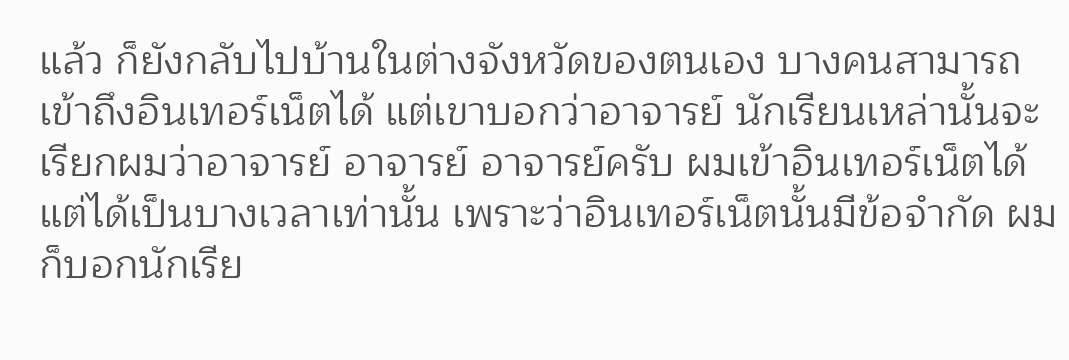แล้ว ก็ยังกลับไปบ้านในต่างจังหวัดของตนเอง บางคนสามารถเข้าถึงอินเทอร์เน็ตได้ แต่เขาบอกว่าอาจารย์ นักเรียนเหล่านั้นจะเรียกผมว่าอาจารย์ อาจารย์ อาจารย์ครับ ผมเข้าอินเทอร์เน็ตได้ แต่ได้เป็นบางเวลาเท่านั้น เพราะว่าอินเทอร์เน็ตนั้นมีข้อจำกัด ผมก็บอกนักเรีย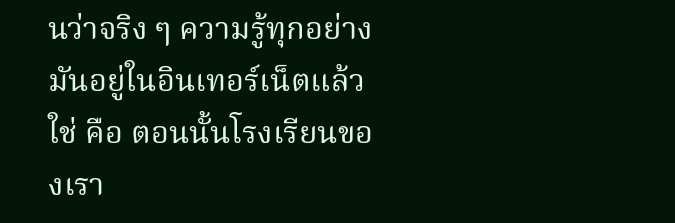นว่าจริง ๆ ความรู้ทุกอย่างมันอยู่ในอินเทอร์เน็ตแล้ว ใช่ คือ ตอนนั้นโรงเรียนของเรา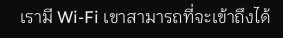เรามี Wi-Fi เขาสามารถที่จะเข้าถึงได้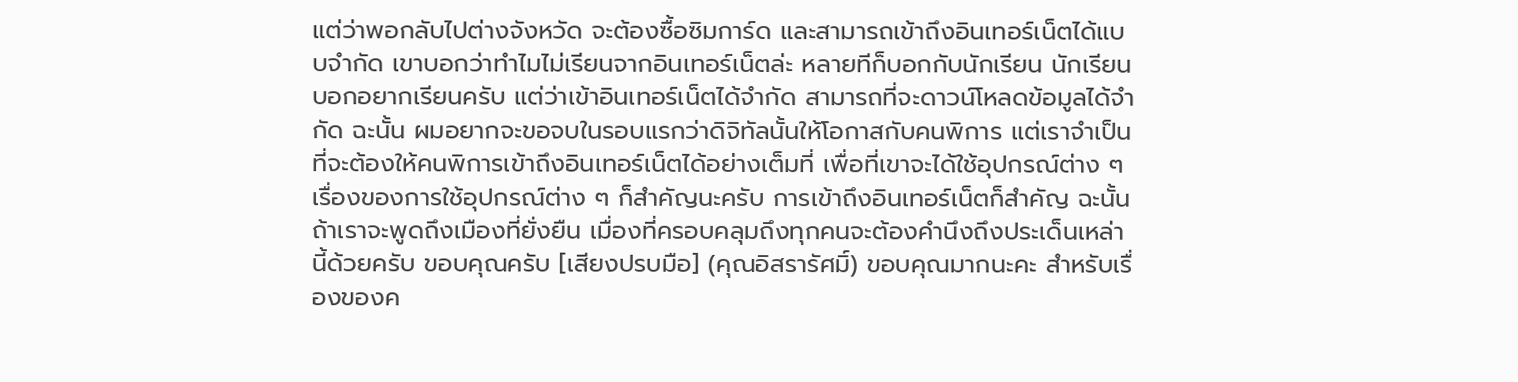แต่ว่าพอกลับไปต่างจังหวัด จะต้องซื้อซิมการ์ด และสามารถเข้าถึงอินเทอร์เน็ตได้แบบจำกัด เขาบอกว่าทำไมไม่เรียนจากอินเทอร์เน็ตล่ะ หลายทีก็บอกกับนักเรียน นักเรียนบอกอยากเรียนครับ แต่ว่าเข้าอินเทอร์เน็ตได้จำกัด สามารถที่จะดาวน์โหลดข้อมูลได้จำกัด ฉะนั้น ผมอยากจะขอจบในรอบแรกว่าดิจิทัลนั้นให้โอกาสกับคนพิการ แต่เราจำเป็นที่จะต้องให้คนพิการเข้าถึงอินเทอร์เน็ตได้อย่างเต็มที่ เพื่อที่เขาจะได้ใช้อุปกรณ์ต่าง ๆ เรื่องของการใช้อุปกรณ์ต่าง ๆ ก็สำคัญนะครับ การเข้าถึงอินเทอร์เน็ตก็สำคัญ ฉะนั้น ถ้าเราจะพูดถึงเมืองที่ยั่งยืน เมื่องที่ครอบคลุมถึงทุกคนจะต้องคำนึงถึงประเด็นเหล่านี้ด้วยครับ ขอบคุณครับ [เสียงปรบมือ] (คุณอิสรารัศมิ์) ขอบคุณมากนะคะ สำหรับเรื่องของค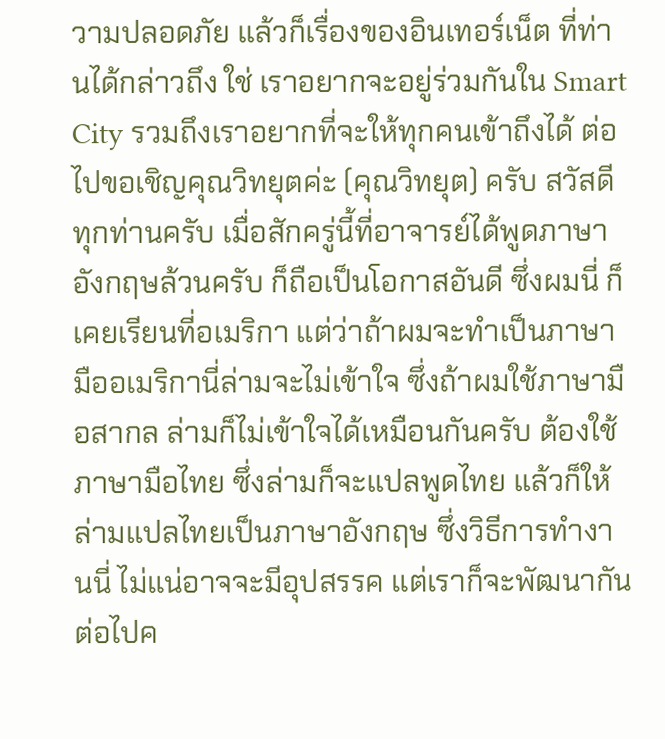วามปลอดภัย แล้วก็เรื่องของอินเทอร์เน็ต ที่ท่านได้กล่าวถึง ใช่ เราอยากจะอยู่ร่วมกันใน Smart City รวมถึงเราอยากที่จะให้ทุกคนเข้าถึงได้ ต่อไปขอเชิญคุณวิทยุตค่ะ (คุณวิทยุต) ครับ สวัสดีทุกท่านครับ เมื่อสักครู่นี้ที่อาจารย์ได้พูดภาษาอังกฤษล้วนครับ ก็ถือเป็นโอกาสอันดี ซึ่งผมนี่ ก็เคยเรียนที่อเมริกา แต่ว่าถ้าผมจะทำเป็นภาษามืออเมริกานี่ล่ามจะไม่เข้าใจ ซึ่งถ้าผมใช้ภาษามือสากล ล่ามก็ไม่เข้าใจได้เหมือนกันครับ ต้องใช้ภาษามือไทย ซึ่งล่ามก็จะแปลพูดไทย แล้วก็ให้ล่ามแปลไทยเป็นภาษาอังกฤษ ซึ่งวิธีการทำงานนี่ ไม่แน่อาจจะมีอุปสรรค แต่เราก็จะพัฒนากันต่อไปค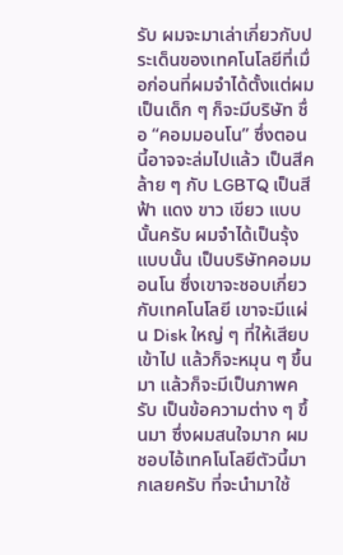รับ ผมจะมาเล่าเกี่ยวกับประเด็นของเทคโนโลยีที่เมื่อก่อนที่ผมจำได้ตั้งแต่ผมเป็นเด็ก ๆ ก็จะมีบริษัท ชื่อ “คอมมอนโน” ซึ่งตอนนี้อาจจะล่มไปแล้ว เป็นสีคล้าย ๆ กับ LGBTQ เป็นสีฟ้า แดง ขาว เขียว แบบนั้นครับ ผมจำได้เป็นรุ้งแบบนั้น เป็นบริษัทคอมมอนโน ซึ่งเขาจะชอบเกี่ยวกับเทคโนโลยี เขาจะมีแผ่น Disk ใหญ่ ๆ ที่ให้เสียบเข้าไป แล้วก็จะหมุน ๆ ขึ้นมา แล้วก็จะมีเป็นภาพครับ เป็นข้อความต่าง ๆ ขึ้นมา ซึ่งผมสนใจมาก ผมชอบไอ้เทคโนโลยีตัวนี้มากเลยครับ ที่จะนำมาใช้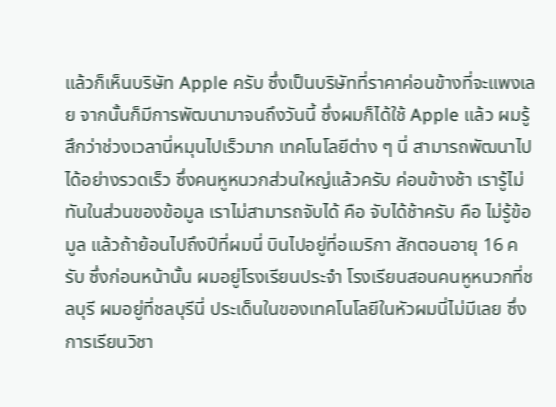แล้วก็เห็นบริษัท Apple ครับ ซึ่งเป็นบริษัทที่ราคาค่อนข้างที่จะแพงเลย จากนั้นก็มีการพัฒนามาจนถึงวันนี้ ซึ่งผมก็ได้ใช้ Apple แล้ว ผมรู้สึกว่าช่วงเวลานี่หมุนไปเร็วมาก เทคโนโลยีต่าง ๆ นี่ สามารถพัฒนาไปได้อย่างรวดเร็ว ซึ่งคนหูหนวกส่วนใหญ่แล้วครับ ค่อนข้างช้า เรารู้ไม่ทันในส่วนของข้อมูล เราไม่สามารถจับได้ คือ จับได้ช้าครับ คือ ไม่รู้ข้อมูล แล้วถ้าย้อนไปถึงปีที่ผมนี่ บินไปอยู่ที่อเมริกา สักตอนอายุ 16 ครับ ซึ่งก่อนหน้านั้น ผมอยู่โรงเรียนประจำ โรงเรียนสอนคนหูหนวกที่ชลบุรี ผมอยู่ที่ชลบุรีนี่ ประเด็นในของเทคโนโลยีในหัวผมนี่ไม่มีเลย ซึ่งการเรียนวิชา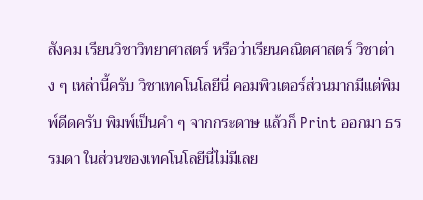สังคม เรียนวิชาวิทยาศาสตร์ หรือว่าเรียนคณิตศาสตร์ วิชาต่าง ๆ เหล่านี้ครับ วิชาเทคโนโลยีนี่ คอมพิวเตอร์ส่วนมากมีแต่พิมพ์ดีดครับ พิมพ์เป็นคำ ๆ จากกระดาษ แล้วก็ Print ออกมา ธรรมดา ในส่วนของเทคโนโลยีนี่ไม่มีเลย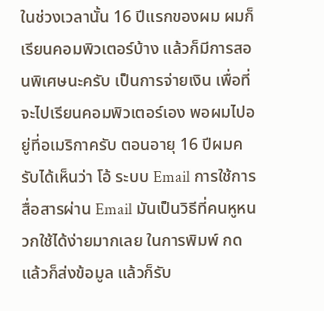ในช่วงเวลานั้น 16 ปีแรกของผม ผมก็เรียนคอมพิวเตอร์บ้าง แล้วก็มีการสอนพิเศษนะครับ เป็นการจ่ายเงิน เพื่อที่จะไปเรียนคอมพิวเตอร์เอง พอผมไปอยู่ที่อเมริกาครับ ตอนอายุ 16 ปีผมครับได้เห็นว่า โอ้ ระบบ Email การใช้การสื่อสารผ่าน Email มันเป็นวิธีที่คนหูหนวกใช้ได้ง่ายมากเลย ในการพิมพ์ กด แล้วก็ส่งข้อมูล แล้วก็รับ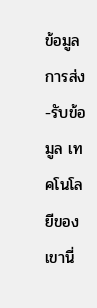ข้อมูล การส่ง-รับข้อมูล เทคโนโลยีของเขานี่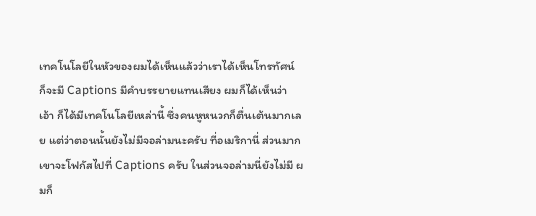เทคโนโลยีในหัวของผมได้เห็นแล้วว่าเราได้เห็นโทรทัศน์ ก็จะมี Captions มีคำบรรยายแทนเสียง ผมก็ได้เห็นว่า เอ้า ก็ได้มีเทคโนโลยีเหล่านี้ ซึ่งคนหูหนวกก็ตื่นเต้นมากเลย แต่ว่าตอนนั้นยังไม่มีจอล่ามนะครับ ที่อเมริกานี่ ส่วนมากเขาจะโฟกัสไปที่ Captions ครับ ในส่วนจอล่ามนี่ยังไม่มี ผมก็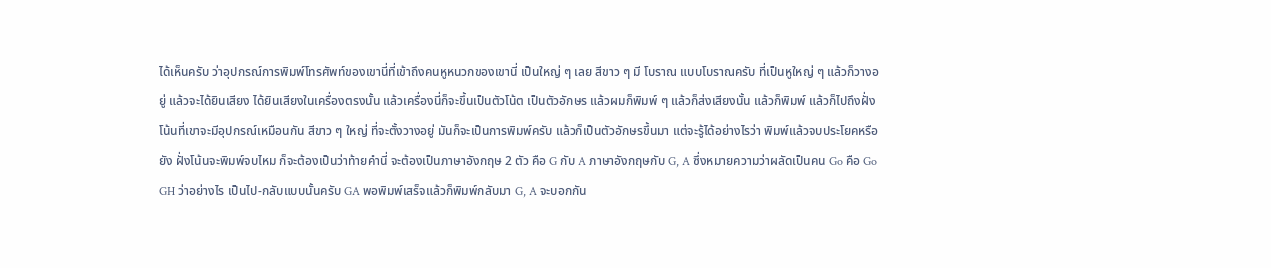ได้เห็นครับ ว่าอุปกรณ์การพิมพ์โทรศัพท์ของเขานี่ที่เข้าถึงคนหูหนวกของเขานี่ เป็นใหญ่ ๆ เลย สีขาว ๆ มี โบราณ แบบโบราณครับ ที่เป็นหูใหญ่ ๆ แล้วก็วางอยู่ แล้วจะได้ยินเสียง ได้ยินเสียงในเครื่องตรงนั้น แล้วเครื่องนี่ก็จะขึ้นเป็นตัวโน้ต เป็นตัวอักษร แล้วผมก็พิมพ์ ๆ แล้วก็ส่งเสียงนั้น แล้วก็พิมพ์ แล้วก็ไปถึงฝั่งโน้นที่เขาจะมีอุปกรณ์เหมือนกัน สีขาว ๆ ใหญ่ ที่จะตั้งวางอยู่ มันก็จะเป็นการพิมพ์ครับ แล้วก็เป็นตัวอักษรขึ้นมา แต่จะรู้ได้อย่างไรว่า พิมพ์แล้วจบประโยคหรือยัง ฝั่งโน้นจะพิมพ์จบไหม ก็จะต้องเป็นว่าท้ายคำนี่ จะต้องเป็นภาษาอังกฤษ 2 ตัว คือ G กับ A ภาษาอังกฤษกับ G, A ซึ่งหมายความว่าผลัดเป็นคน Go คือ Go GH ว่าอย่างไร เป็นไป-กลับแบบนั้นครับ GA พอพิมพ์เสร็จแล้วก็พิมพ์กลับมา G, A จะบอกกัน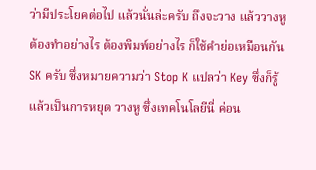ว่ามีประโยคต่อไป แล้วนั่นล่ะครับ ถึงจะวาง แล้ววางหูต้องทำอย่างไร ต้องพิมพ์อย่างไร ก็ใช้คำย่อเหมือนกัน SK ครับ ซึ่งหมายความว่า Stop K แปลว่า Key ซึ่งก็รู้แล้วเป็นการหยุด วางหู ซึ่งเทคโนโลยีนี่ ค่อน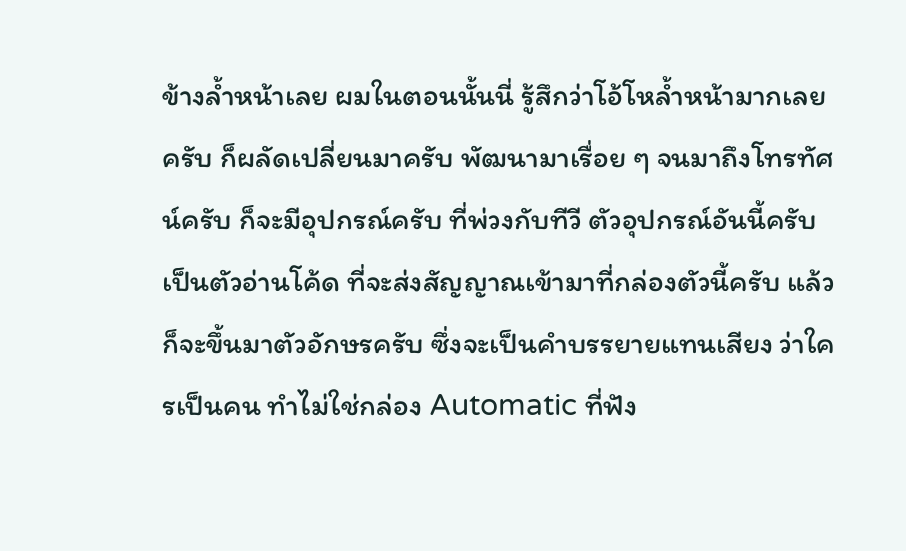ข้างล้ำหน้าเลย ผมในตอนนั้นนี่ รู้สึกว่าโอ้โหล้ำหน้ามากเลยครับ ก็ผลัดเปลี่ยนมาครับ พัฒนามาเรื่อย ๆ จนมาถึงโทรทัศน์ครับ ก็จะมีอุปกรณ์ครับ ที่พ่วงกับทีวี ตัวอุปกรณ์อันนี้ครับ เป็นตัวอ่านโค้ด ที่จะส่งสัญญาณเข้ามาที่กล่องตัวนี้ครับ แล้วก็จะขึ้นมาตัวอักษรครับ ซึ่งจะเป็นคำบรรยายแทนเสียง ว่าใครเป็นคน ทำไม่ใช่กล่อง Automatic ที่ฟัง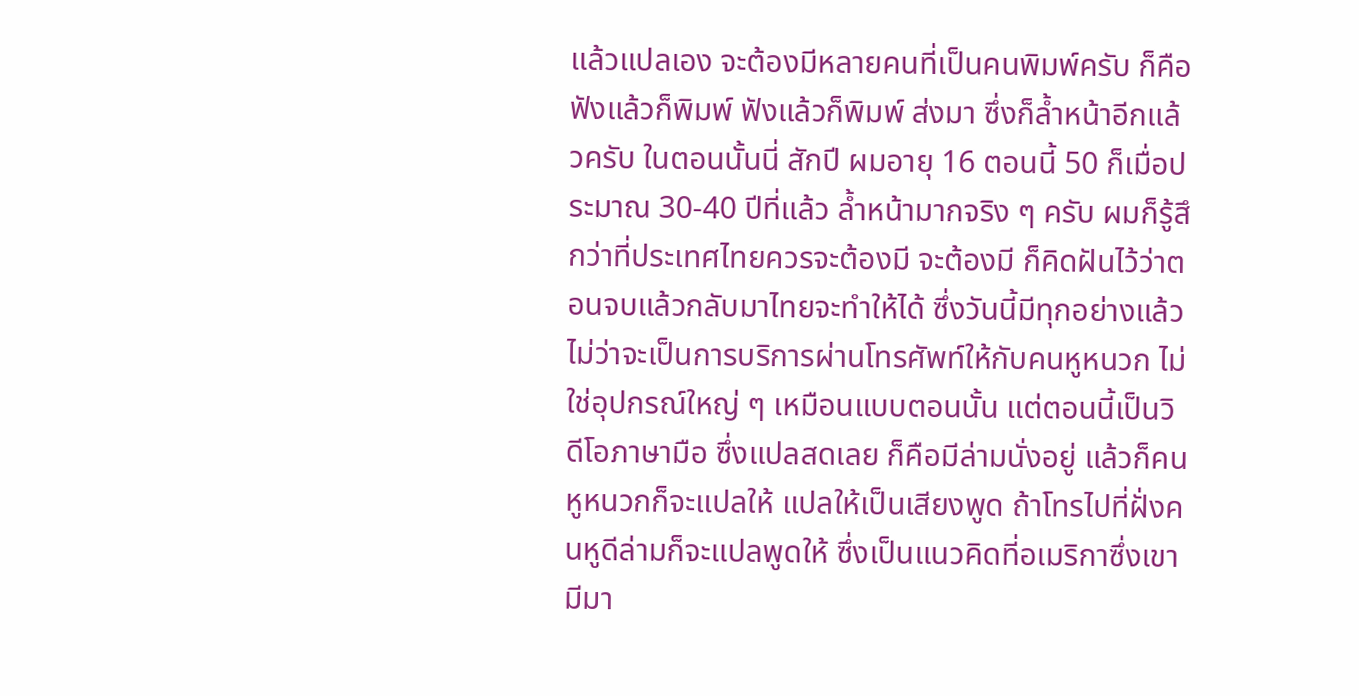แล้วแปลเอง จะต้องมีหลายคนที่เป็นคนพิมพ์ครับ ก็คือฟังแล้วก็พิมพ์ ฟังแล้วก็พิมพ์ ส่งมา ซึ่งก็ล้ำหน้าอีกแล้วครับ ในตอนนั้นนี่ สักปี ผมอายุ 16 ตอนนี้ 50 ก็เมื่อประมาณ 30-40 ปีที่แล้ว ล้ำหน้ามากจริง ๆ ครับ ผมก็รู้สึกว่าที่ประเทศไทยควรจะต้องมี จะต้องมี ก็คิดฝันไว้ว่าตอนจบแล้วกลับมาไทยจะทำให้ได้ ซึ่งวันนี้มีทุกอย่างแล้ว ไม่ว่าจะเป็นการบริการผ่านโทรศัพท์ให้กับคนหูหนวก ไม่ใช่อุปกรณ์ใหญ่ ๆ เหมือนแบบตอนนั้น แต่ตอนนี้เป็นวิดีโอภาษามือ ซึ่งแปลสดเลย ก็คือมีล่ามนั่งอยู่ แล้วก็คนหูหนวกก็จะแปลให้ แปลให้เป็นเสียงพูด ถ้าโทรไปที่ฝั่งคนหูดีล่ามก็จะแปลพูดให้ ซึ่งเป็นแนวคิดที่อเมริกาซึ่งเขามีมา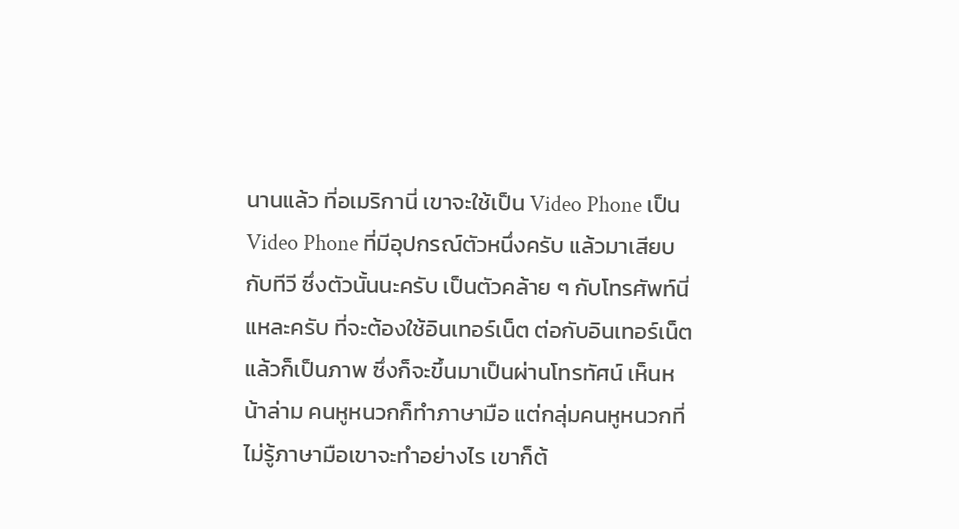นานแล้ว ที่อเมริกานี่ เขาจะใช้เป็น Video Phone เป็น Video Phone ที่มีอุปกรณ์ตัวหนึ่งครับ แล้วมาเสียบกับทีวี ซึ่งตัวนั้นนะครับ เป็นตัวคล้าย ๆ กับโทรศัพท์นี่แหละครับ ที่จะต้องใช้อินเทอร์เน็ต ต่อกับอินเทอร์เน็ตแล้วก็เป็นภาพ ซึ่งก็จะขึ้นมาเป็นผ่านโทรทัศน์ เห็นหน้าล่าม คนหูหนวกก็ทำภาษามือ แต่กลุ่มคนหูหนวกที่ไม่รู้ภาษามือเขาจะทำอย่างไร เขาก็ต้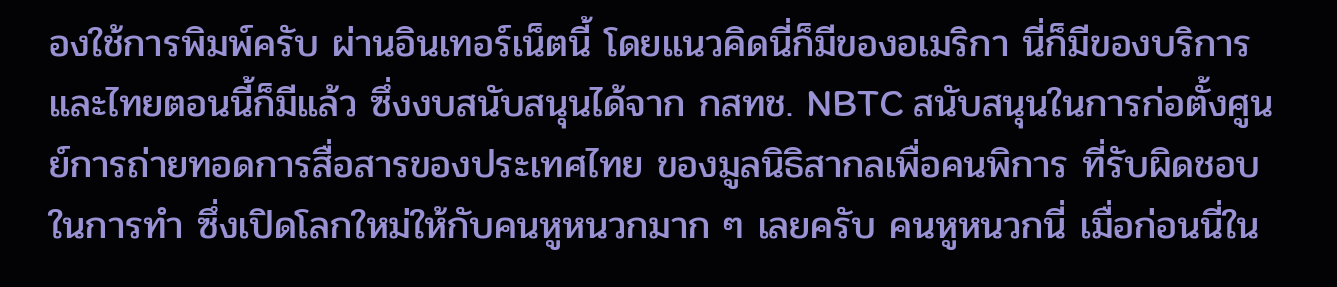องใช้การพิมพ์ครับ ผ่านอินเทอร์เน็ตนี้ โดยแนวคิดนี่ก็มีของอเมริกา นี่ก็มีของบริการและไทยตอนนี้ก็มีแล้ว ซึ่งงบสนับสนุนได้จาก กสทช. NBTC สนับสนุนในการก่อตั้งศูนย์การถ่ายทอดการสื่อสารของประเทศไทย ของมูลนิธิสากลเพื่อคนพิการ ที่รับผิดชอบในการทำ ซึ่งเปิดโลกใหม่ให้กับคนหูหนวกมาก ๆ เลยครับ คนหูหนวกนี่ เมื่อก่อนนี่ใน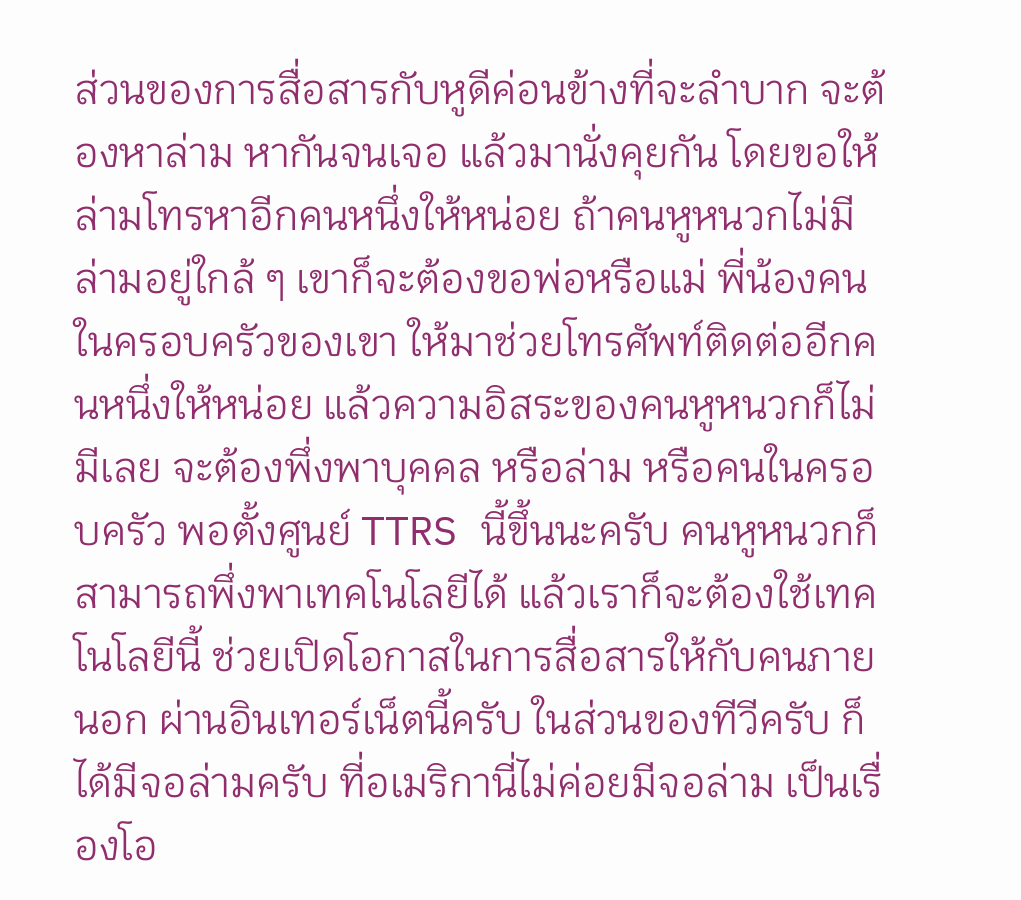ส่วนของการสื่อสารกับหูดีค่อนข้างที่จะลำบาก จะต้องหาล่าม หากันจนเจอ แล้วมานั่งคุยกัน โดยขอให้ล่ามโทรหาอีกคนหนึ่งให้หน่อย ถ้าคนหูหนวกไม่มีล่ามอยู่ใกล้ ๆ เขาก็จะต้องขอพ่อหรือแม่ พี่น้องคนในครอบครัวของเขา ให้มาช่วยโทรศัพท์ติดต่ออีกคนหนึ่งให้หน่อย แล้วความอิสระของคนหูหนวกก็ไม่มีเลย จะต้องพึ่งพาบุคคล หรือล่าม หรือคนในครอบครัว พอตั้งศูนย์ TTRS นี้ขึ้นนะครับ คนหูหนวกก็สามารถพึ่งพาเทคโนโลยีได้ แล้วเราก็จะต้องใช้เทคโนโลยีนี้ ช่วยเปิดโอกาสในการสื่อสารให้กับคนภายนอก ผ่านอินเทอร์เน็ตนี้ครับ ในส่วนของทีวีครับ ก็ได้มีจอล่ามครับ ที่อเมริกานี่ไม่ค่อยมีจอล่าม เป็นเรื่องโอ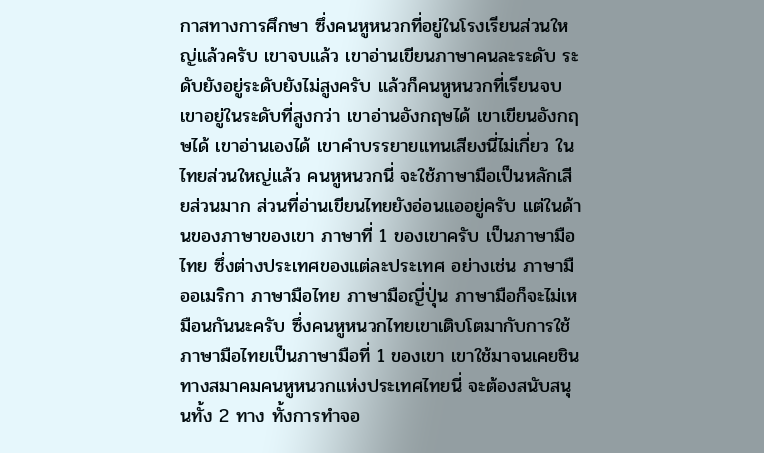กาสทางการศึกษา ซึ่งคนหูหนวกที่อยู่ในโรงเรียนส่วนใหญ่แล้วครับ เขาจบแล้ว เขาอ่านเขียนภาษาคนละระดับ ระดับยังอยู่ระดับยังไม่สูงครับ แล้วก็คนหูหนวกที่เรียนจบเขาอยู่ในระดับที่สูงกว่า เขาอ่านอังกฤษได้ เขาเขียนอังกฤษได้ เขาอ่านเองได้ เขาคำบรรยายแทนเสียงนี่ไม่เกี่ยว ในไทยส่วนใหญ่แล้ว คนหูหนวกนี่ จะใช้ภาษามือเป็นหลักเสียส่วนมาก ส่วนที่อ่านเขียนไทยยังอ่อนแออยู่ครับ แต่ในด้านของภาษาของเขา ภาษาที่ 1 ของเขาครับ เป็นภาษามือไทย ซึ่งต่างประเทศของแต่ละประเทศ อย่างเช่น ภาษามืออเมริกา ภาษามือไทย ภาษามือญี่ปุ่น ภาษามือก็จะไม่เหมือนกันนะครับ ซึ่งคนหูหนวกไทยเขาเติบโตมากับการใช้ภาษามือไทยเป็นภาษามือที่ 1 ของเขา เขาใช้มาจนเคยชิน ทางสมาคมคนหูหนวกแห่งประเทศไทยนี่ จะต้องสนับสนุนทั้ง 2 ทาง ทั้งการทำจอ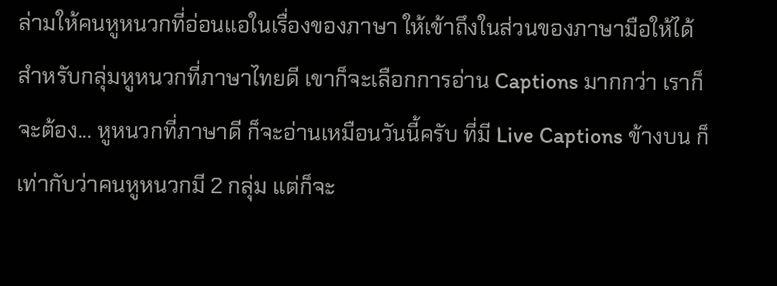ล่ามให้คนหูหนวกที่อ่อนแอในเรื่องของภาษา ให้เข้าถึงในส่วนของภาษามือให้ได้ สำหรับกลุ่มหูหนวกที่ภาษาไทยดี เขาก็จะเลือกการอ่าน Captions มากกว่า เราก็จะต้อง... หูหนวกที่ภาษาดี ก็จะอ่านเหมือนวันนี้ครับ ที่มี Live Captions ข้างบน ก็เท่ากับว่าคนหูหนวกมี 2 กลุ่ม แต่ก็จะ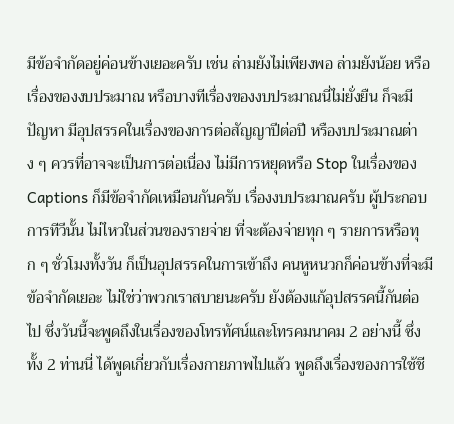มีข้อจำกัดอยู่ค่อนข้างเยอะครับ เช่น ล่ามยังไม่เพียงพอ ล่ามยังน้อย หรือเรื่องของงบประมาณ หรือบางทีเรื่องของงบประมาณนี่ไม่ยั่งยืน ก็จะมีปัญหา มีอุปสรรคในเรื่องของการต่อสัญญาปีต่อปี หรืองบประมาณต่าง ๆ ควรที่อาจจะเป็นการต่อเนื่อง ไม่มีการหยุดหรือ Stop ในเรื่องของ Captions ก็มีข้อจำกัดเหมือนกันครับ เรื่องงบประมาณครับ ผู้ประกอบการทีวีนั้น ไม่ไหวในส่วนของรายจ่าย ที่จะต้องจ่ายทุก ๆ รายการหรือทุก ๆ ชั่วโมงทั้งวัน ก็เป็นอุปสรรคในการเข้าถึง คนหูหนวกก็ค่อนข้างที่จะมีข้อจำกัดเยอะ ไม่ใช่ว่าพวกเราสบายนะครับ ยังต้องแก้อุปสรรคนี้กันต่อไป ซึ่งวันนี้จะพูดถึงในเรื่องของโทรทัศน์และโทรคมนาคม 2 อย่างนี้ ซึ่งทั้ง 2 ท่านนี่ ได้พูดเกี่ยวกับเรื่องกายภาพไปแล้ว พูดถึงเรื่องของการใช้ชี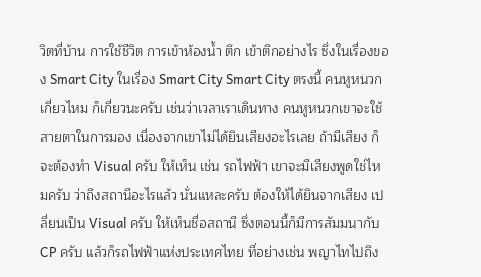วิตที่บ้าน การใช้ชีวิต การเข้าห้องน้ำ ตึก เข้าตึกอย่างไร ซึ่งในเรื่องของ Smart City ในเรื่อง Smart City Smart City ตรงนี้ คนหูหนวกเกี่ยวไหม ก็เกี่ยวนะครับ เช่นว่าเวลาเราเดินทาง คนหูหนวกเขาจะใช้สายตาในการมอง เนื่องจากเขาไม่ได้ยินเสียงอะไรเลย ถ้ามีเสียง ก็จะต้องทำ Visual ครับ ให้เห็น เช่น รถไฟฟ้า เขาจะมีเสียงพูดใช่ไหมครับ ว่าถึงสถานีอะไรแล้ว นั่นแหละครับ ต้องให้ได้ยินจากเสียง เปลี่ยนเป็น Visual ครับ ให้เห็นชื่อสถานี ซึ่งตอนนี้ก็มีการสัมมนากับ CP ครับ แล้วก็รถไฟฟ้าแห่งประเทศไทย ที่อย่างเช่น พญาไทไปถึง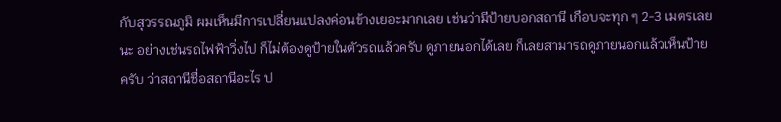กับสุวรรณภูมิ ผมเห็นมีการเปลี่ยนแปลงค่อนข้างเยอะมากเลย เช่นว่ามีป้ายบอกสถานี เกือบจะทุก ๆ 2-3 เมตรเลยนะ อย่างเช่นรถไฟฟ้าวิ่งไป ก็ไม่ต้องดูป้ายในตัวรถแล้วครับ ดูภายนอกได้เลย ก็เลยสามารถดูภายนอกแล้วเห็นป้ายครับ ว่าสถานีชื่อสถานีอะไร ป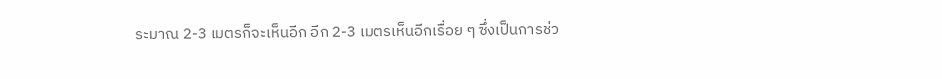ระมาณ 2-3 เมตรก็จะเห็นอีก อีก 2-3 เมตรเห็นอีกเรื่อย ๆ ซึ่งเป็นการช่ว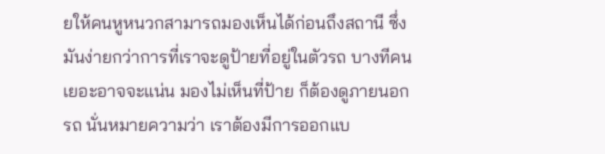ยให้คนหูหนวกสามารถมองเห็นได้ก่อนถึงสถานี ซึ่งมันง่ายกว่าการที่เราจะดูป้ายที่อยู่ในตัวรถ บางทีคนเยอะอาจจะแน่น มองไม่เห็นที่ป้าย ก็ต้องดูภายนอกรถ นั่นหมายความว่า เราต้องมีการออกแบ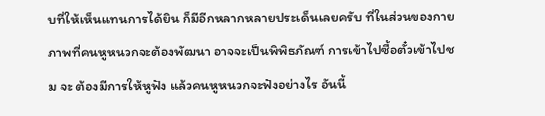บที่ให้เห็นแทนการได้ยิน ก็มีอีกหลากหลายประเด็นเลยครับ ที่ในส่วนของกายภาพที่คนหูหนวกจะต้องพัฒนา อาจจะเป็นพิพิธภัณฑ์ การเข้าไปซื้อตั๋วเข้าไปชม จะ ต้องมีการให้หูฟัง แล้วคนหูหนวกจะฟังอย่างไร อันนี้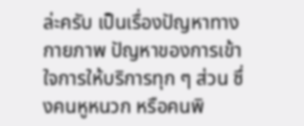ล่ะครับ เป็นเรื่องปัญหาทางกายภาพ ปัญหาของการเข้าใจการให้บริการทุก ๆ ส่วน ซึ่งคนหูหนวก หรือคนพิ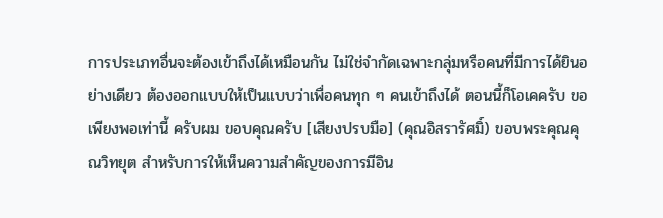การประเภทอื่นจะต้องเข้าถึงได้เหมือนกัน ไม่ใช่จำกัดเฉพาะกลุ่มหรือคนที่มีการได้ยินอย่างเดียว ต้องออกแบบให้เป็นแบบว่าเพื่อคนทุก ๆ คนเข้าถึงได้ ตอนนี้ก็โอเคครับ ขอเพียงพอเท่านี้ ครับผม ขอบคุณครับ [เสียงปรบมือ] (คุณอิสรารัศมิ์) ขอบพระคุณคุณวิทยุต สำหรับการให้เห็นความสำคัญของการมีอิน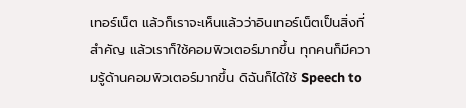เทอร์เน็ต แล้วก็เราจะเห็นแล้วว่าอินเทอร์เน็ตเป็นสิ่งที่สำคัญ แล้วเราก็ใช้คอมพิวเตอร์มากขึ้น ทุกคนก็มีความรู้ด้านคอมพิวเตอร์มากขึ้น ดิฉันก็ได้ใช้ Speech to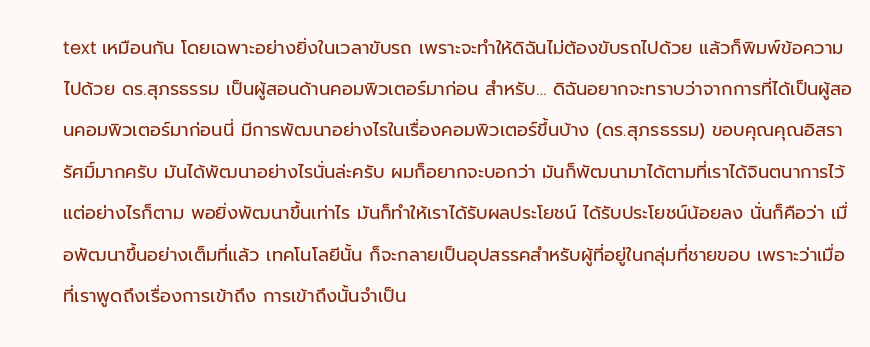text เหมือนกัน โดยเฉพาะอย่างยิ่งในเวลาขับรถ เพราะจะทำให้ดิฉันไม่ต้องขับรถไปด้วย แล้วก็พิมพ์ข้อความไปด้วย ดร.สุภรธรรม เป็นผู้สอนด้านคอมพิวเตอร์มาก่อน สำหรับ… ดิฉันอยากจะทราบว่าจากการที่ได้เป็นผู้สอนคอมพิวเตอร์มาก่อนนี่ มีการพัฒนาอย่างไรในเรื่องคอมพิวเตอร์ขึ้นบ้าง (ดร.สุภรธรรม) ขอบคุณคุณอิสรารัศมิ์มากครับ มันได้พัฒนาอย่างไรนั่นล่ะครับ ผมก็อยากจะบอกว่า มันก็พัฒนามาได้ตามที่เราได้จินตนาการไว้ แต่อย่างไรก็ตาม พอยิ่งพัฒนาขึ้นเท่าไร มันก็ทำให้เราได้รับผลประโยชน์ ได้รับประโยชน์น้อยลง นั่นก็คือว่า เมื่อพัฒนาขึ้นอย่างเต็มที่แล้ว เทคโนโลยีนั้น ก็จะกลายเป็นอุปสรรคสำหรับผู้ที่อยู่ในกลุ่มที่ชายขอบ เพราะว่าเมื่อที่เราพูดถึงเรื่องการเข้าถึง การเข้าถึงนั้นจำเป็น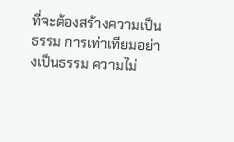ที่จะต้องสร้างความเป็นธรรม การเท่าเทียมอย่างเป็นธรรม ความไม่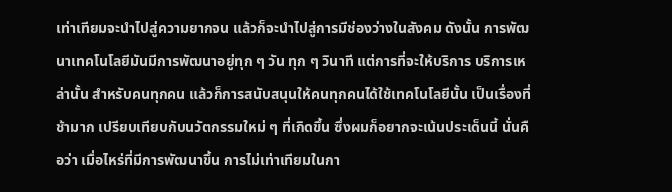เท่าเทียมจะนำไปสู่ความยากจน แล้วก็จะนำไปสู่การมีช่องว่างในสังคม ดังนั้น การพัฒนาเทคโนโลยีมันมีการพัฒนาอยู่ทุก ๆ วัน ทุก ๆ วินาที แต่การที่จะให้บริการ บริการเหล่านั้น สำหรับคนทุกคน แล้วก็การสนับสนุนให้คนทุกคนได้ใช้เทคโนโลยีนั้น เป็นเรื่องที่ช้ามาก เปรียบเทียบกับนวัตกรรมใหม่ ๆ ที่เกิดขึ้น ซึ่งผมก็อยากจะเน้นประเด็นนี้ นั่นคือว่า เมื่อไหร่ที่มีการพัฒนาขึ้น การไม่เท่าเทียมในกา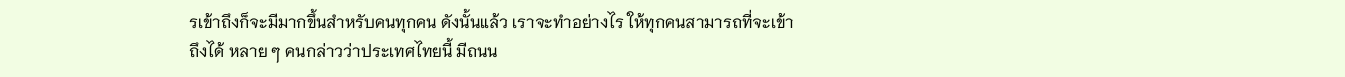รเข้าถึงก็จะมีมากขึ้นสำหรับคนทุกคน ดังนั้นแล้ว เราจะทำอย่างไร ให้ทุกคนสามารถที่จะเข้าถึงได้ หลาย ๆ คนกล่าวว่าประเทศไทยนี้ มีถนน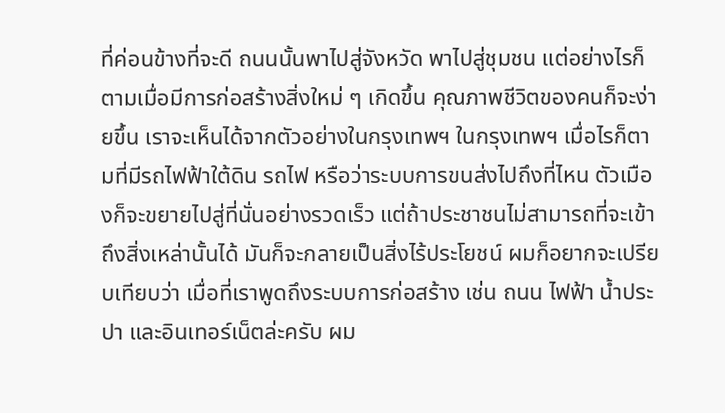ที่ค่อนข้างที่จะดี ถนนนั้นพาไปสู่จังหวัด พาไปสู่ชุมชน แต่อย่างไรก็ตามเมื่อมีการก่อสร้างสิ่งใหม่ ๆ เกิดขึ้น คุณภาพชีวิตของคนก็จะง่ายขึ้น เราจะเห็นได้จากตัวอย่างในกรุงเทพฯ ในกรุงเทพฯ เมื่อไรก็ตามที่มีรถไฟฟ้าใต้ดิน รถไฟ หรือว่าระบบการขนส่งไปถึงที่ไหน ตัวเมืองก็จะขยายไปสู่ที่นั่นอย่างรวดเร็ว แต่ถ้าประชาชนไม่สามารถที่จะเข้าถึงสิ่งเหล่านั้นได้ มันก็จะกลายเป็นสิ่งไร้ประโยชน์ ผมก็อยากจะเปรียบเทียบว่า เมื่อที่เราพูดถึงระบบการก่อสร้าง เช่น ถนน ไฟฟ้า น้ำประปา และอินเทอร์เน็ตล่ะครับ ผม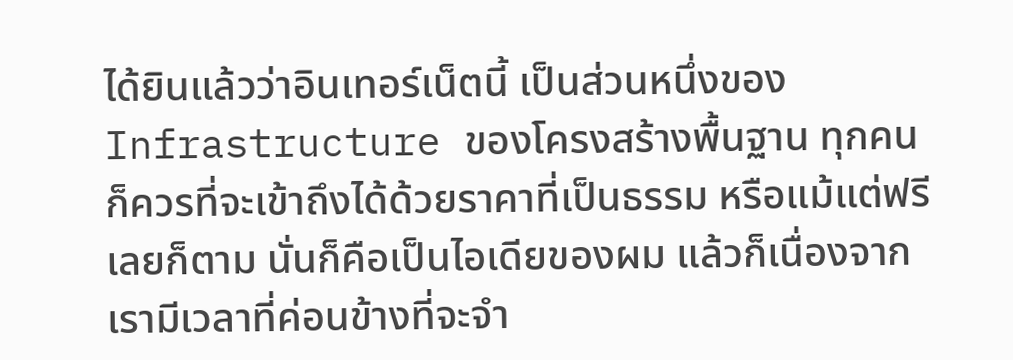ได้ยินแล้วว่าอินเทอร์เน็ตนี้ เป็นส่วนหนึ่งของ Infrastructure ของโครงสร้างพื้นฐาน ทุกคนก็ควรที่จะเข้าถึงได้ด้วยราคาที่เป็นธรรม หรือแม้แต่ฟรีเลยก็ตาม นั่นก็คือเป็นไอเดียของผม แล้วก็เนื่องจากเรามีเวลาที่ค่อนข้างที่จะจำ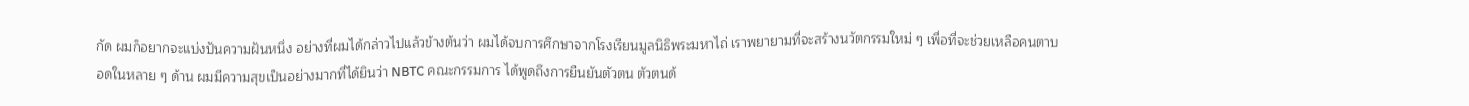กัด ผมก็อยากจะแบ่งปันความฝันหนึ่ง อย่างที่ผมได้กล่าวไปแล้วข้างต้นว่า ผมได้จบการศึกษาจากโรงเรียนมูลนิธิพระมหาไถ่ เราพยายามที่จะสร้างนวัตกรรมใหม่ ๆ เพื่อที่จะช่วยเหลือคนตาบอดในหลาย ๆ ด้าน ผมมีความสุขเป็นอย่างมากที่ได้ยินว่า NBTC คณะกรรมการ ได้พูดถึงการยืนยันตัวตน ตัวตนด้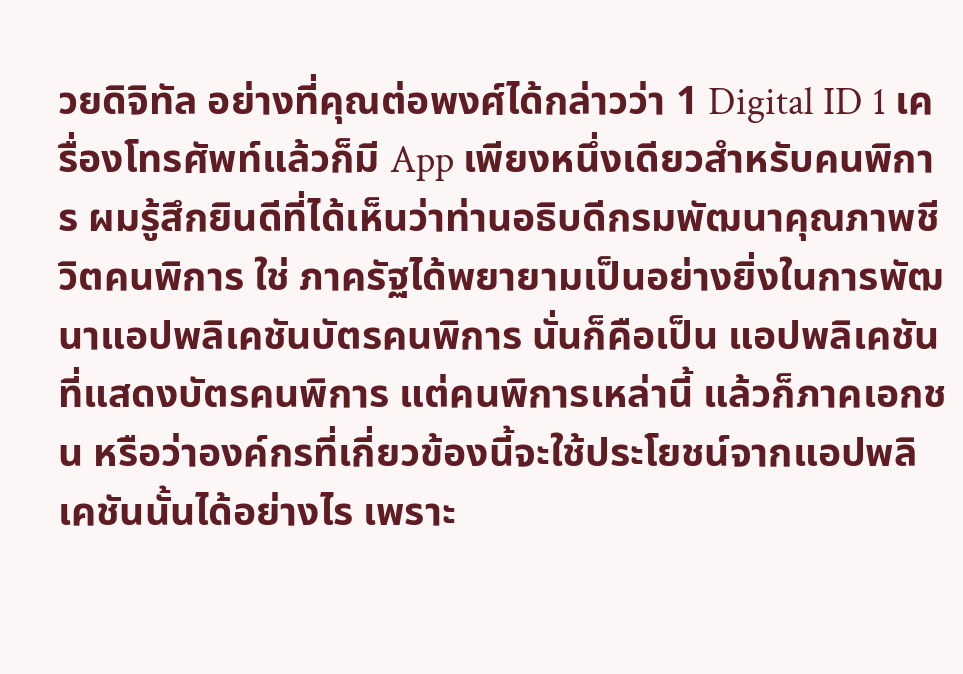วยดิจิทัล อย่างที่คุณต่อพงศ์ได้กล่าวว่า 1 Digital ID 1 เครื่องโทรศัพท์แล้วก็มี App เพียงหนึ่งเดียวสำหรับคนพิการ ผมรู้สึกยินดีที่ได้เห็นว่าท่านอธิบดีกรมพัฒนาคุณภาพชีวิตคนพิการ ใช่ ภาครัฐได้พยายามเป็นอย่างยิ่งในการพัฒนาแอปพลิเคชันบัตรคนพิการ นั่นก็คือเป็น แอปพลิเคชันที่แสดงบัตรคนพิการ แต่คนพิการเหล่านี้ แล้วก็ภาคเอกชน หรือว่าองค์กรที่เกี่ยวข้องนี้จะใช้ประโยชน์จากแอปพลิเคชันนั้นได้อย่างไร เพราะ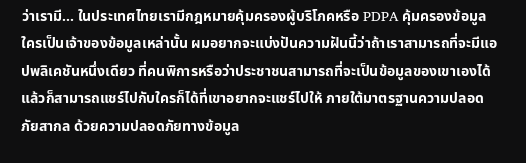ว่าเรามี... ในประเทศไทยเรามีกฎหมายคุ้มครองผู้บริโภคหรือ PDPA คุ้มครองข้อมูล ใครเป็นเจ้าของข้อมูลเหล่านั้น ผมอยากจะแบ่งปันความฝันนี้ว่าถ้าเราสามารถที่จะมีแอปพลิเคชันหนึ่งเดียว ที่คนพิการหรือว่าประชาชนสามารถที่จะเป็นข้อมูลของเขาเองได้ แล้วก็สามารถแชร์ไปกับใครก็ได้ที่เขาอยากจะแชร์ไปให้ ภายใต้มาตรฐานความปลอดภัยสากล ด้วยความปลอดภัยทางข้อมูล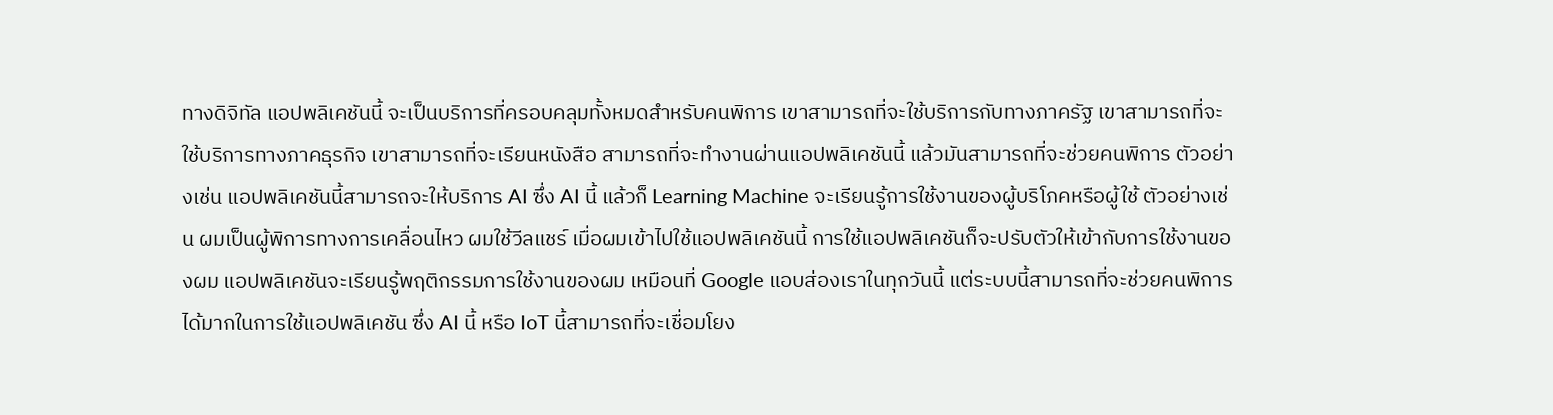ทางดิจิทัล แอปพลิเคชันนี้ จะเป็นบริการที่ครอบคลุมทั้งหมดสำหรับคนพิการ เขาสามารถที่จะใช้บริการกับทางภาครัฐ เขาสามารถที่จะใช้บริการทางภาคธุรกิจ เขาสามารถที่จะเรียนหนังสือ สามารถที่จะทำงานผ่านแอปพลิเคชันนี้ แล้วมันสามารถที่จะช่วยคนพิการ ตัวอย่างเช่น แอปพลิเคชันนี้สามารถจะให้บริการ AI ซึ่ง AI นี้ แล้วก็ Learning Machine จะเรียนรู้การใช้งานของผู้บริโภคหรือผู้ใช้ ตัวอย่างเช่น ผมเป็นผู้พิการทางการเคลื่อนไหว ผมใช้วีลแชร์ เมื่อผมเข้าไปใช้แอปพลิเคชันนี้ การใช้แอปพลิเคชันก็จะปรับตัวให้เข้ากับการใช้งานของผม แอปพลิเคชันจะเรียนรู้พฤติกรรมการใช้งานของผม เหมือนที่ Google แอบส่องเราในทุกวันนี้ แต่ระบบนี้สามารถที่จะช่วยคนพิการได้มากในการใช้แอปพลิเคชัน ซึ่ง AI นี้ หรือ IoT นี้สามารถที่จะเชื่อมโยง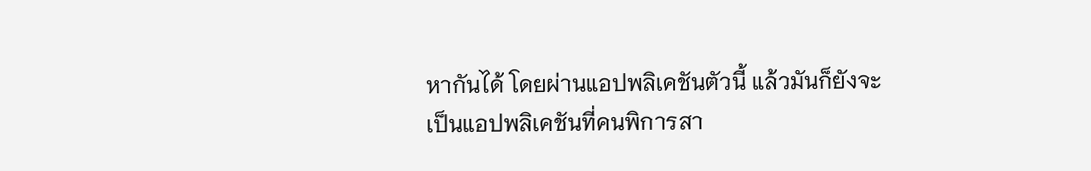หากันได้ โดยผ่านแอปพลิเคชันตัวนี้ แล้วมันก็ยังจะเป็นแอปพลิเคชันที่คนพิการสา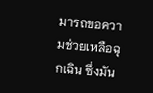มารถขอความช่วยเหลือฉุกเฉิน ซึ่งมัน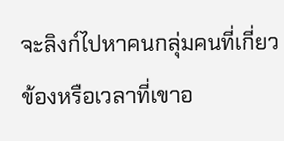จะลิงก์ไปหาคนกลุ่มคนที่เกี่ยวข้องหรือเวลาที่เขาอ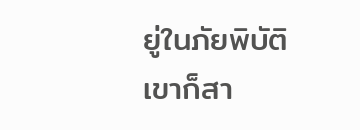ยู่ในภัยพิบัติ เขาก็สา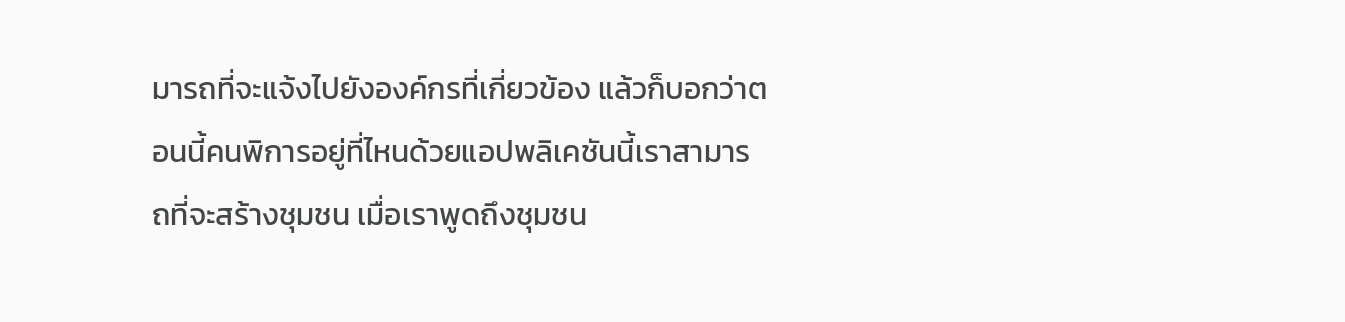มารถที่จะแจ้งไปยังองค์กรที่เกี่ยวข้อง แล้วก็บอกว่าตอนนี้คนพิการอยู่ที่ไหนด้วยแอปพลิเคชันนี้เราสามารถที่จะสร้างชุมชน เมื่อเราพูดถึงชุมชน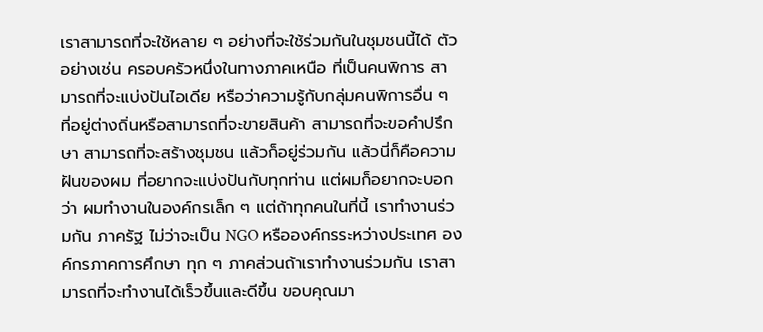เราสามารถที่จะใช้หลาย ๆ อย่างที่จะใช้ร่วมกันในชุมชนนี้ได้ ตัวอย่างเช่น ครอบครัวหนึ่งในทางภาคเหนือ ที่เป็นคนพิการ สามารถที่จะแบ่งปันไอเดีย หรือว่าความรู้กับกลุ่มคนพิการอื่น ๆ ที่อยู่ต่างถิ่นหรือสามารถที่จะขายสินค้า สามารถที่จะขอคำปรึกษา สามารถที่จะสร้างชุมชน แล้วก็อยู่ร่วมกัน แล้วนี่ก็คือความฝันของผม ที่อยากจะแบ่งปันกับทุกท่าน แต่ผมก็อยากจะบอกว่า ผมทำงานในองค์กรเล็ก ๆ แต่ถ้าทุกคนในที่นี้ เราทำงานร่วมกัน ภาครัฐ ไม่ว่าจะเป็น NGO หรือองค์กรระหว่างประเทศ องค์กรภาคการศึกษา ทุก ๆ ภาคส่วนถ้าเราทำงานร่วมกัน เราสามารถที่จะทำงานได้เร็วขึ้นและดีขึ้น ขอบคุณมา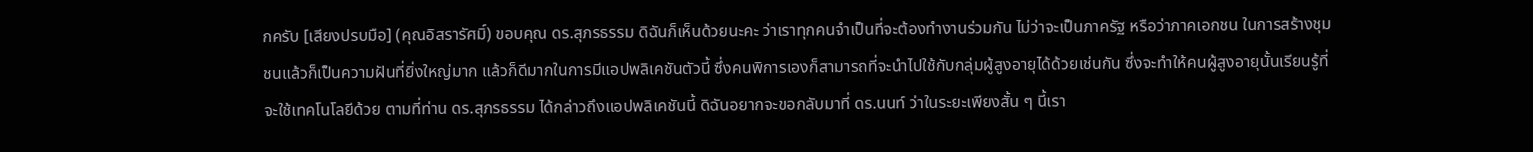กครับ [เสียงปรบมือ] (คุณอิสรารัศมิ์) ขอบคุณ ดร.สุภรธรรม ดิฉันก็เห็นด้วยนะคะ ว่าเราทุกคนจำเป็นที่จะต้องทำงานร่วมกัน ไม่ว่าจะเป็นภาครัฐ หรือว่าภาคเอกชน ในการสร้างชุมชนแล้วก็เป็นความฝันที่ยิ่งใหญ่มาก แล้วก็ดีมากในการมีแอปพลิเคชันตัวนี้ ซึ่งคนพิการเองก็สามารถที่จะนำไปใช้กับกลุ่มผู้สูงอายุได้ด้วยเช่นกัน ซึ่งจะทำให้คนผู้สูงอายุนั้นเรียนรู้ที่จะใช้เทคโนโลยีด้วย ตามที่ท่าน ดร.สุภรธรรม ได้กล่าวถึงแอปพลิเคชันนี้ ดิฉันอยากจะขอกลับมาที่ ดร.นนท์ ว่าในระยะเพียงสั้น ๆ นี้เรา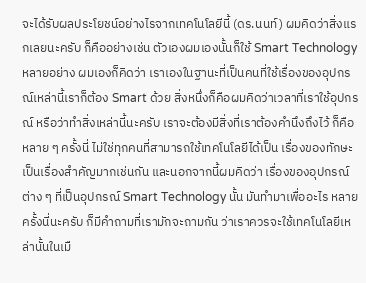จะได้รับผลประโยชน์อย่างไรจากเทคโนโลยีนี้ (ดร.นนท์) ผมคิดว่าสิ่งแรกเลยนะครับ ก็คืออย่างเช่น ตัวเองผมเองนั้นก็ใช้ Smart Technology หลายอย่าง ผมเองก็คิดว่า เราเองในฐานะที่เป็นคนที่ใช้เรื่องของอุปกรณ์เหล่านี้เราก็ต้อง Smart ด้วย สิ่งหนึ่งก็คือผมคิดว่าเวลาที่เราใช้อุปกรณ์ หรือว่าทำสิ่งเหล่านี้นะครับ เราจะต้องมีสิ่งที่เราต้องคำนึงถึงไว้ ก็คือหลาย ๆ ครั้งนี่ ไม่ใช่ทุกคนที่สามารถใช้เทคโนโลยีได้เป็น เรื่องของทักษะเป็นเรื่องสำคัญมากเช่นกัน และนอกจากนี้ผมคิดว่า เรื่องของอุปกรณ์ต่าง ๆ ที่เป็นอุปกรณ์ Smart Technology นั้น มันทำมาเพื่ออะไร หลายครั้งนี่นะครับ ก็มีคำถามที่เรามักจะถามกัน ว่าเราควรจะใช้เทคโนโลยีเหล่านั้นในเมื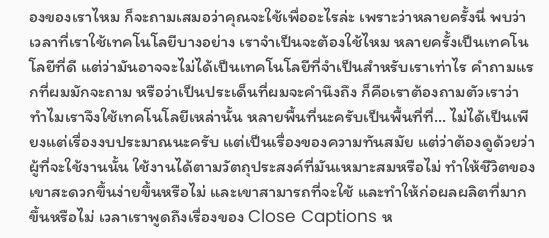องของเราไหม ก็จะถามเสมอว่าคุณจะใช้เพื่ออะไรล่ะ เพราะว่าหลายครั้งนี่ พบว่าเวลาที่เราใช้เทคโนโลยีบางอย่าง เราจำเป็นจะต้องใช้ไหม หลายครั้งเป็นเทคโนโลยีที่ดี แต่ว่ามันอาจจะไม่ได้เป็นเทคโนโลยีที่จำเป็นสำหรับเราเท่าไร คำถามแรกที่ผมมักจะถาม หรือว่าเป็นประเด็นที่ผมจะคำนึงถึง ก็คือเราต้องถามตัวเราว่า ทำไมเราจึงใช้เทคโนโลยีเหล่านั้น หลายพื้นที่นะครับเป็นพื้นที่ที่... ไม่ได้เป็นเพียงแต่เรื่องงบประมาณนะครับ แต่เป็นเรื่องของความทันสมัย แต่ว่าต้องดูด้วยว่าผู้ที่จะใช้งานนั้น ใช้งานได้ตามวัตถุประสงค์ที่มันเหมาะสมหรือไม่ ทำให้ชีวิตของเขาสะดวกขึ้นง่ายขึ้นหรือไม่ และเขาสามารถที่จะใช้ และทำให้ก่อผลผลิตที่มากขึ้นหรือไม่ เวลาเราพูดถึงเรื่องของ Close Captions ห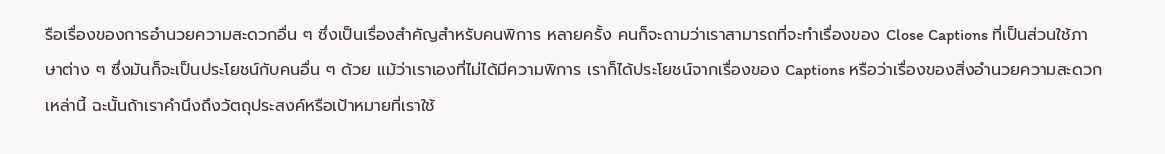รือเรื่องของการอำนวยความสะดวกอื่น ๆ ซึ่งเป็นเรื่องสำคัญสำหรับคนพิการ หลายครั้ง คนก็จะถามว่าเราสามารถที่จะทำเรื่องของ Close Captions ที่เป็นส่วนใช้ภาษาต่าง ๆ ซึ่งมันก็จะเป็นประโยชน์กับคนอื่น ๆ ด้วย แม้ว่าเราเองที่ไม่ได้มีความพิการ เราก็ได้ประโยชน์จากเรื่องของ Captions หรือว่าเรื่องของสิ่งอำนวยความสะดวกเหล่านี้ ฉะนั้นถ้าเราคำนึงถึงวัตถุประสงค์หรือเป้าหมายที่เราใช้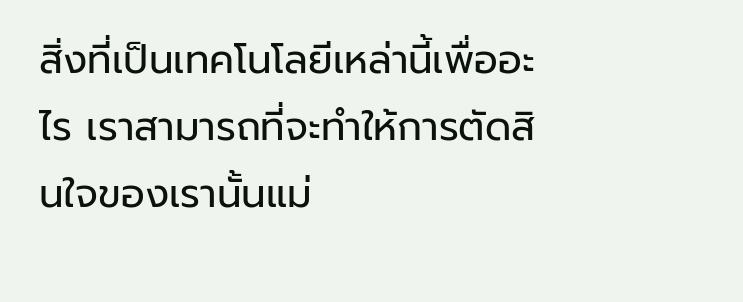สิ่งที่เป็นเทคโนโลยีเหล่านี้เพื่ออะไร เราสามารถที่จะทำให้การตัดสินใจของเรานั้นแม่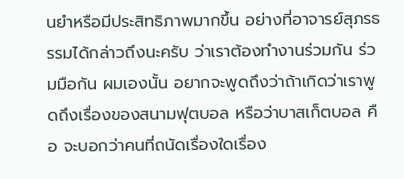นยำหรือมีประสิทธิภาพมากขึ้น อย่างที่อาจารย์สุภรธรรมได้กล่าวถึงนะครับ ว่าเราต้องทำงานร่วมกัน ร่วมมือกัน ผมเองนั้น อยากจะพูดถึงว่าถ้าเกิดว่าเราพูดถึงเรื่องของสนามฟุตบอล หรือว่าบาสเก็ตบอล คือ จะบอกว่าคนที่ถนัดเรื่องใดเรื่อง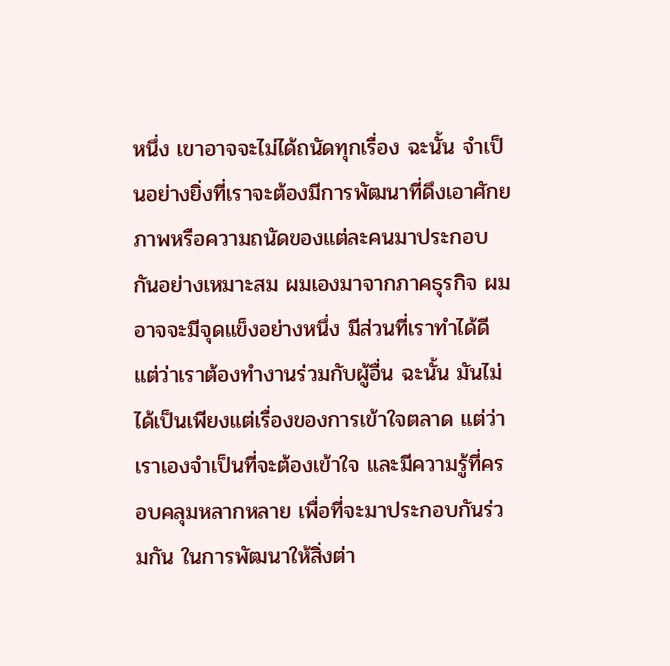หนึ่ง เขาอาจจะไม่ได้ถนัดทุกเรื่อง ฉะนั้น จำเป็นอย่างยิ่งที่เราจะต้องมีการพัฒนาที่ดึงเอาศักยภาพหรือความถนัดของแต่ละคนมาประกอบกันอย่างเหมาะสม ผมเองมาจากภาคธุรกิจ ผมอาจจะมีจุดแข็งอย่างหนึ่ง มีส่วนที่เราทำได้ดี แต่ว่าเราต้องทำงานร่วมกับผู้อื่น ฉะนั้น มันไม่ได้เป็นเพียงแต่เรื่องของการเข้าใจตลาด แต่ว่าเราเองจำเป็นที่จะต้องเข้าใจ และมีความรู้ที่ครอบคลุมหลากหลาย เพื่อที่จะมาประกอบกันร่วมกัน ในการพัฒนาให้สิ่งต่า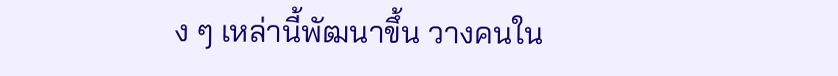ง ๆ เหล่านี้พัฒนาขึ้น วางคนใน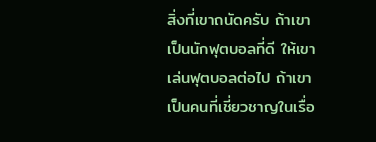สิ่งที่เขาถนัดครับ ถ้าเขาเป็นนักฟุตบอลที่ดี ให้เขาเล่นฟุตบอลต่อไป ถ้าเขาเป็นคนที่เชี่ยวชาญในเรื่อ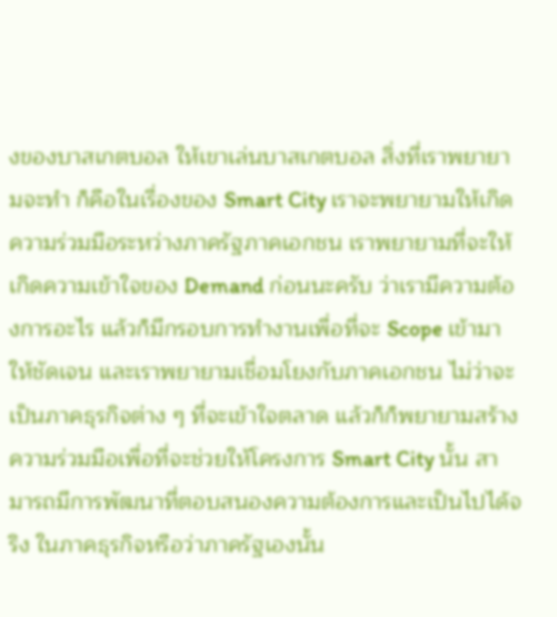งของบาสเกตบอล ให้เขาเล่นบาสเกตบอล สิ่งที่เราพยายามจะทำ ก็คือในเรื่องของ Smart City เราจะพยายามให้เกิดความร่วมมือระหว่างภาครัฐภาคเอกชน เราพยายามที่จะให้เกิดความเข้าใจของ Demand ก่อนนะครับ ว่าเรามีความต้องการอะไร แล้วก็มีกรอบการทำงานเพื่อที่จะ Scope เข้ามาให้ชัดเจน และเราพยายามเชื่อมโยงกับภาคเอกชน ไม่ว่าจะเป็นภาคธุรกิจต่าง ๆ ที่จะเข้าใจตลาด แล้วก็ก็พยายามสร้างความร่วมมือเพื่อที่จะช่วยให้โครงการ Smart City นั้น สามารถมีการพัฒนาที่ตอบสนองความต้องการและเป็นไปได้จริง ในภาคธุรกิจหรือว่าภาครัฐเองนั้น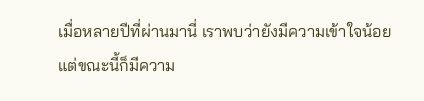เมื่อหลายปีที่ผ่านมานี่ เราพบว่ายังมีความเข้าใจน้อย แต่ขณะนี้ก็มีความ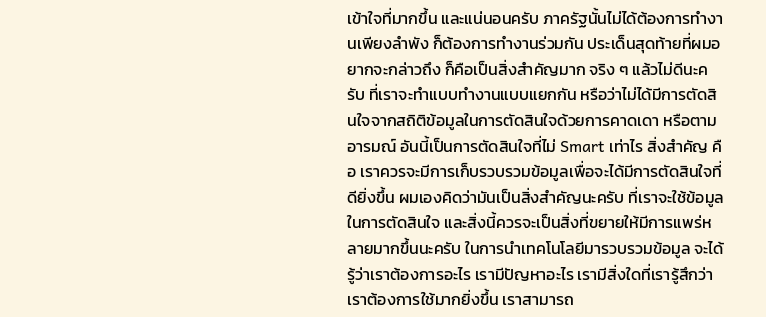เข้าใจที่มากขึ้น และแน่นอนครับ ภาครัฐนั้นไม่ได้ต้องการทำงานเพียงลำพัง ก็ต้องการทำงานร่วมกัน ประเด็นสุดท้ายที่ผมอยากจะกล่าวถึง ก็คือเป็นสิ่งสำคัญมาก จริง ๆ แล้วไม่ดีนะครับ ที่เราจะทำแบบทำงานแบบแยกกัน หรือว่าไม่ได้มีการตัดสินใจจากสถิติข้อมูลในการตัดสินใจด้วยการคาดเดา หรือตามอารมณ์ อันนี้เป็นการตัดสินใจที่ไม่ Smart เท่าไร สิ่งสำคัญ คือ เราควรจะมีการเก็บรวบรวมข้อมูลเพื่อจะได้มีการตัดสินใจที่ดียิ่งขึ้น ผมเองคิดว่ามันเป็นสิ่งสำคัญนะครับ ที่เราจะใช้ข้อมูลในการตัดสินใจ และสิ่งนี้ควรจะเป็นสิ่งที่ขยายให้มีการแพร่หลายมากขึ้นนะครับ ในการนำเทคโนโลยีมารวบรวมข้อมูล จะได้รู้ว่าเราต้องการอะไร เรามีปัญหาอะไร เรามีสิ่งใดที่เรารู้สึกว่าเราต้องการใช้มากยิ่งขึ้น เราสามารถ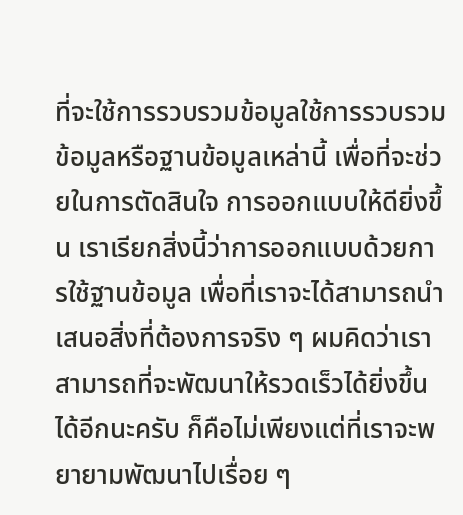ที่จะใช้การรวบรวมข้อมูลใช้การรวบรวมข้อมูลหรือฐานข้อมูลเหล่านี้ เพื่อที่จะช่วยในการตัดสินใจ การออกแบบให้ดียิ่งขึ้น เราเรียกสิ่งนี้ว่าการออกแบบด้วยการใช้ฐานข้อมูล เพื่อที่เราจะได้สามารถนำเสนอสิ่งที่ต้องการจริง ๆ ผมคิดว่าเราสามารถที่จะพัฒนาให้รวดเร็วได้ยิ่งขึ้นได้อีกนะครับ ก็คือไม่เพียงแต่ที่เราจะพยายามพัฒนาไปเรื่อย ๆ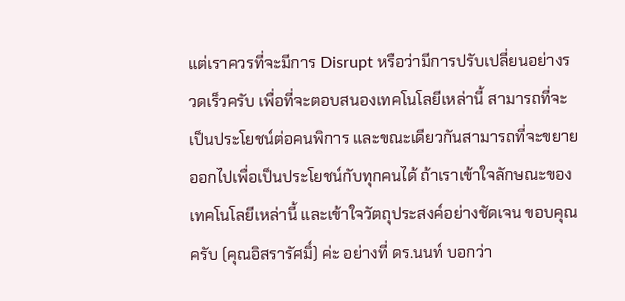แต่เราควรที่จะมีการ Disrupt หรือว่ามีการปรับเปลี่ยนอย่างรวดเร็วครับ เพื่อที่จะตอบสนองเทคโนโลยีเหล่านี้ สามารถที่จะเป็นประโยชน์ต่อคนพิการ และขณะเดียวกันสามารถที่จะขยายออกไปเพื่อเป็นประโยชน์กับทุกคนได้ ถ้าเราเข้าใจลักษณะของเทคโนโลยีเหล่านี้ และเข้าใจวัตถุประสงค์อย่างชัดเจน ขอบคุณครับ (คุณอิสรารัศมิ์) ค่ะ อย่างที่ ดร.นนท์ บอกว่า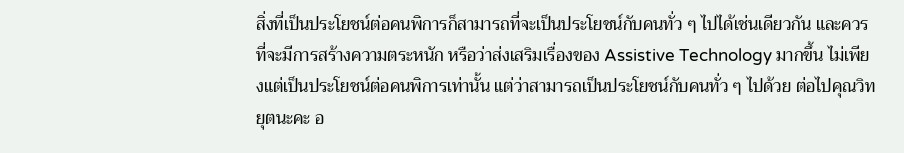สิ่งที่เป็นประโยชน์ต่อคนพิการก็สามารถที่จะเป็นประโยชน์กับคนทั่ว ๆ ไปได้เช่นเดียวกัน และควรที่จะมีการสร้างความตระหนัก หรือว่าส่งเสริมเรื่องของ Assistive Technology มากขึ้น ไม่เพียงแต่เป็นประโยชน์ต่อคนพิการเท่านั้น แต่ว่าสามารถเป็นประโยชน์กับคนทั่ว ๆ ไปด้วย ต่อไปคุณวิทยุตนะคะ อ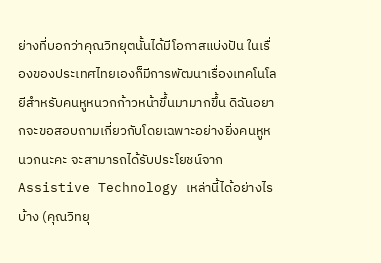ย่างที่บอกว่าคุณวิทยุตนั้นได้มีโอกาสแบ่งปัน ในเรื่องของประเทศไทยเองก็มีการพัฒนาเรื่องเทคโนโลยีสำหรับคนหูหนวกก้าวหน้าขึ้นมามากขึ้น ดิฉันอยากจะขอสอบถามเกี่ยวกับโดยเฉพาะอย่างยิ่งคนหูหนวกนะคะ จะสามารถได้รับประโยชน์จาก Assistive Technology เหล่านี้ได้อย่างไรบ้าง (คุณวิทยุ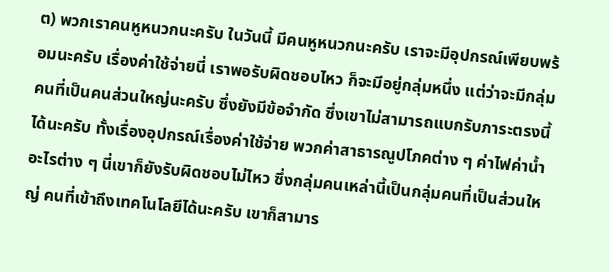ต) พวกเราคนหูหนวกนะครับ ในวันนี้ มีคนหูหนวกนะครับ เราจะมีอุปกรณ์เพียบพร้อมนะครับ เรื่องค่าใช้จ่ายนี่ เราพอรับผิดชอบไหว ก็จะมีอยู่กลุ่มหนึ่ง แต่ว่าจะมีกลุ่มคนที่เป็นคนส่วนใหญ่นะครับ ซึ่งยังมีข้อจำกัด ซึ่งเขาไม่สามารถแบกรับภาระตรงนี้ได้นะครับ ทั้งเรื่องอุปกรณ์เรื่องค่าใช้จ่าย พวกค่าสาธารณูปโภคต่าง ๆ ค่าไฟค่าน้ำอะไรต่าง ๆ นี่เขาก็ยังรับผิดชอบไม่ไหว ซึ่งกลุ่มคนเหล่านี้เป็นกลุ่มคนที่เป็นส่วนใหญ่ คนที่เข้าถึงเทคโนโลยีได้นะครับ เขาก็สามาร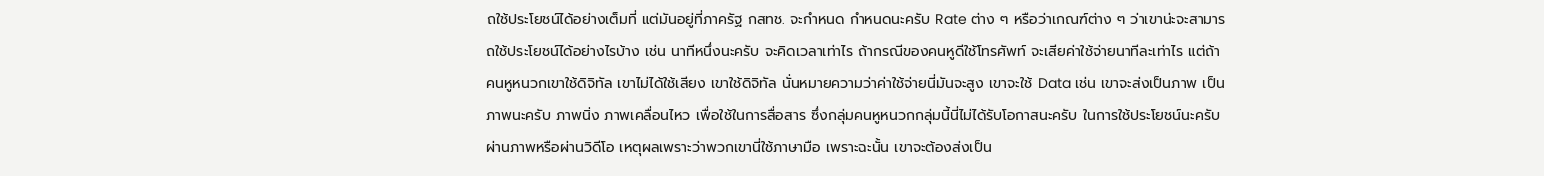ถใช้ประโยชน์ได้อย่างเต็มที่ แต่มันอยู่ที่ภาครัฐ กสทช. จะกำหนด กำหนดนะครับ Rate ต่าง ๆ หรือว่าเกณฑ์ต่าง ๆ ว่าเขาน่ะจะสามารถใช้ประโยชน์ได้อย่างไรบ้าง เช่น นาทีหนึ่งนะครับ จะคิดเวลาเท่าไร ถ้ากรณีของคนหูดีใช้โทรศัพท์ จะเสียค่าใช้จ่ายนาทีละเท่าไร แต่ถ้าคนหูหนวกเขาใช้ดิจิทัล เขาไม่ได้ใช้เสียง เขาใช้ดิจิทัล นั่นหมายความว่าค่าใช้จ่ายนี่มันจะสูง เขาจะใช้ Data เช่น เขาจะส่งเป็นภาพ เป็นภาพนะครับ ภาพนิ่ง ภาพเคลื่อนไหว เพื่อใช้ในการสื่อสาร ซึ่งกลุ่มคนหูหนวกกลุ่มนี้นี่ไม่ได้รับโอกาสนะครับ ในการใช้ประโยชน์นะครับ ผ่านภาพหรือผ่านวิดีโอ เหตุผลเพราะว่าพวกเขานี่ใช้ภาษามือ เพราะฉะนั้น เขาจะต้องส่งเป็น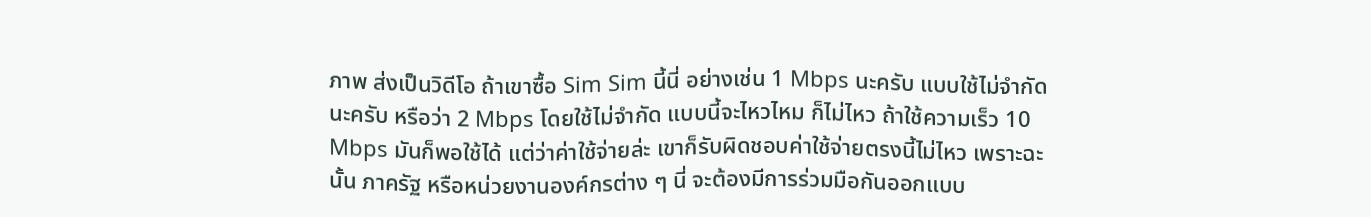ภาพ ส่งเป็นวิดีโอ ถ้าเขาซื้อ Sim Sim นี้นี่ อย่างเช่น 1 Mbps นะครับ แบบใช้ไม่จำกัดนะครับ หรือว่า 2 Mbps โดยใช้ไม่จำกัด แบบนี้จะไหวไหม ก็ไม่ไหว ถ้าใช้ความเร็ว 10 Mbps มันก็พอใช้ได้ แต่ว่าค่าใช้จ่ายล่ะ เขาก็รับผิดชอบค่าใช้จ่ายตรงนี้ไม่ไหว เพราะฉะนั้น ภาครัฐ หรือหน่วยงานองค์กรต่าง ๆ นี่ จะต้องมีการร่วมมือกันออกแบบ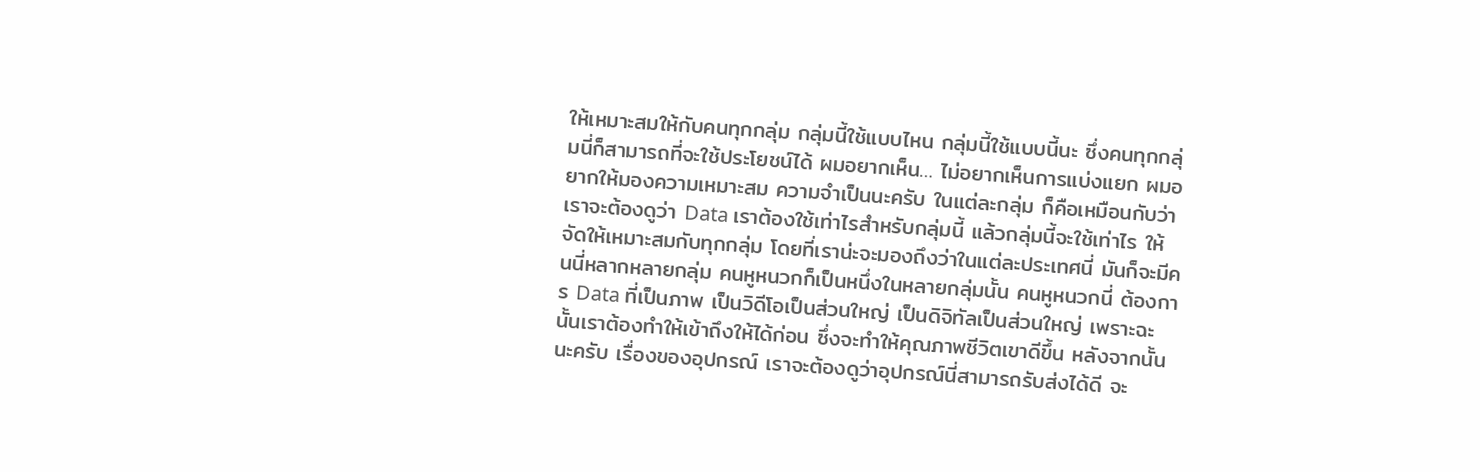ให้เหมาะสมให้กับคนทุกกลุ่ม กลุ่มนี้ใช้แบบไหน กลุ่มนี้ใช้แบบนี้นะ ซึ่งคนทุกกลุ่มนี่ก็สามารถที่จะใช้ประโยชน์ได้ ผมอยากเห็น… ไม่อยากเห็นการแบ่งแยก ผมอยากให้มองความเหมาะสม ความจำเป็นนะครับ ในแต่ละกลุ่ม ก็คือเหมือนกับว่าเราจะต้องดูว่า Data เราต้องใช้เท่าไรสำหรับกลุ่มนี้ แล้วกลุ่มนี้จะใช้เท่าไร ให้จัดให้เหมาะสมกับทุกกลุ่ม โดยที่เราน่ะจะมองถึงว่าในแต่ละประเทศนี่ มันก็จะมีคนนี่หลากหลายกลุ่ม คนหูหนวกก็เป็นหนึ่งในหลายกลุ่มนั้น คนหูหนวกนี่ ต้องการ Data ที่เป็นภาพ เป็นวิดีโอเป็นส่วนใหญ่ เป็นดิจิทัลเป็นส่วนใหญ่ เพราะฉะนั้นเราต้องทำให้เข้าถึงให้ได้ก่อน ซึ่งจะทำให้คุณภาพชีวิตเขาดีขึ้น หลังจากนั้นนะครับ เรื่องของอุปกรณ์ เราจะต้องดูว่าอุปกรณ์นี่สามารถรับส่งได้ดี จะ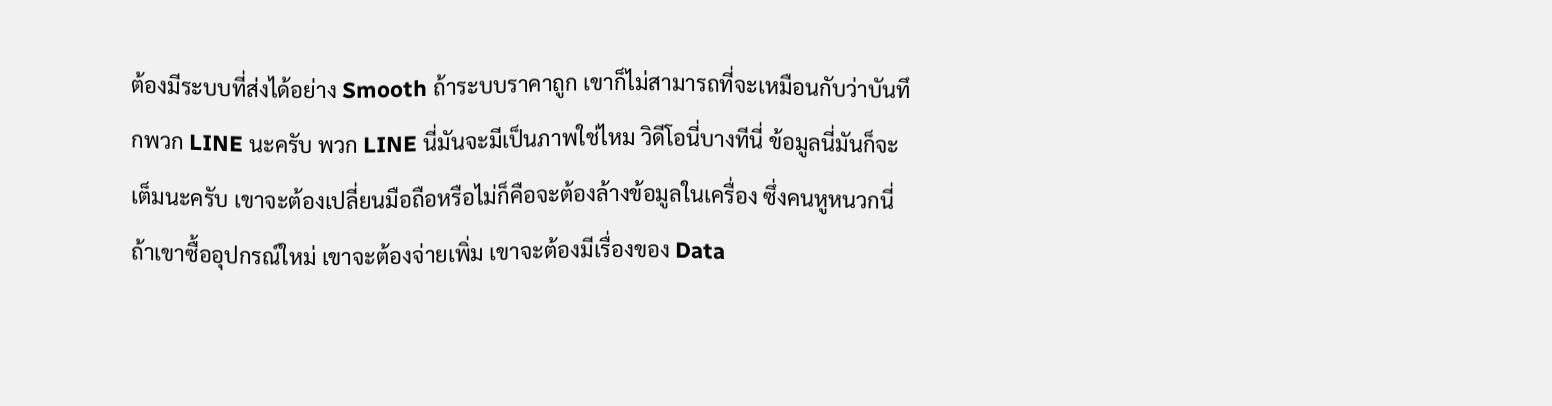ต้องมีระบบที่ส่งได้อย่าง Smooth ถ้าระบบราคาถูก เขาก็ไม่สามารถที่จะเหมือนกับว่าบันทึกพวก LINE นะครับ พวก LINE นี่มันจะมีเป็นภาพใช่ไหม วิดีโอนี่บางทีนี่ ข้อมูลนี่มันก็จะเต็มนะครับ เขาจะต้องเปลี่ยนมือถือหรือไม่ก็คือจะต้องล้างข้อมูลในเครื่อง ซึ่งคนหูหนวกนี่ ถ้าเขาซื้ออุปกรณ์ใหม่ เขาจะต้องจ่ายเพิ่ม เขาจะต้องมีเรื่องของ Data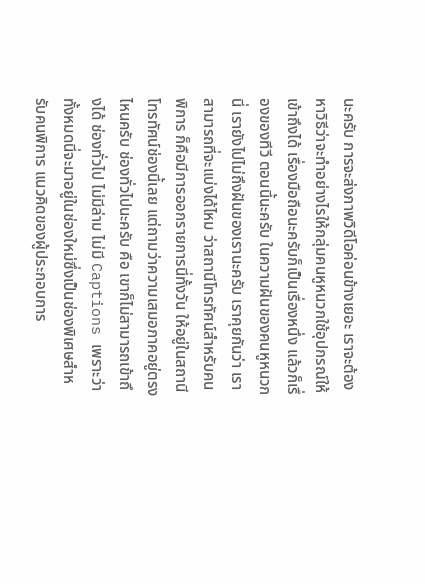นะครับ การจะส่งภาพวิดีโอค่อนข้างเยอะ เราจะต้องหาวิธีว่าจะทำอย่างไรให้กลุ่มคนหูหนวกใช้อุปกรณ์ให้เข้าถึงได้ เรื่องมือถือนะครับก็เป็นเรื่องหนึ่ง แล้วก็เรื่องของทีวี ตอนนี้นะครับ ในความฝันของคนหูหนวกนี่ เรายังไปไม่ถึงฝันของเรานะครับ เราคุยกันว่า เราสามารถที่จะแบ่งได้ไหม ว่าสถานีโทรทัศน์สำหรับคนพิการ ก็คือมีการออกรายการนี่ทั้งวัน ให้อยู่ในสถานีโทรทัศน์ช่องนี้เลย แต่ถามว่าความเสมอภาคอยู่ตรงไหนครับ ช่องทั่วไปนะครับ คือ เขาก็ไม่สามารถเข้าถึงได้ ช่องทั่วไป ไม่มีล่าม ไม่มี Captions เพราะว่าทั้งหมดนี่จะมาอยู่ในช่องใหม่ซึ่งเป็นช่องพิเศษสำหรับคนพิการ แนวคิดของผู้ประกอบการ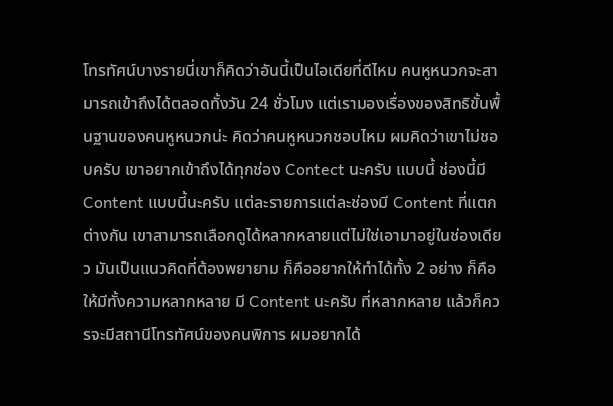โทรทัศน์บางรายนี่เขาก็คิดว่าอันนี้เป็นไอเดียที่ดีไหม คนหูหนวกจะสามารถเข้าถึงได้ตลอดทั้งวัน 24 ชั่วโมง แต่เรามองเรื่องของสิทธิขั้นพื้นฐานของคนหูหนวกน่ะ คิดว่าคนหูหนวกชอบไหม ผมคิดว่าเขาไม่ชอบครับ เขาอยากเข้าถึงได้ทุกช่อง Contect นะครับ แบบนี้ ช่องนี้มี Content แบบนี้นะครับ แต่ละรายการแต่ละช่องมี Content ที่แตกต่างกัน เขาสามารถเลือกดูได้หลากหลายแต่ไม่ใช่เอามาอยู่ในช่องเดียว มันเป็นแนวคิดที่ต้องพยายาม ก็คืออยากให้ทำได้ทั้ง 2 อย่าง ก็คือให้มีทั้งความหลากหลาย มี Content นะครับ ที่หลากหลาย แล้วก็ควรจะมีสถานีโทรทัศน์ของคนพิการ ผมอยากได้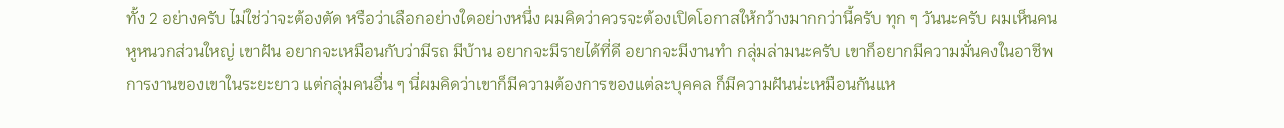ทั้ง 2 อย่างครับ ไม่ใช่ว่าจะต้องตัด หรือว่าเลือกอย่างใดอย่างหนึ่ง ผมคิดว่าควรจะต้องเปิดโอกาสให้กว้างมากกว่านี้ครับ ทุก ๆ วันนะครับ ผมเห็นคนหูหนวกส่วนใหญ่ เขาฝัน อยากจะเหมือนกับว่ามีรถ มีบ้าน อยากจะมีรายได้ที่ดี อยากจะมีงานทำ กลุ่มล่ามนะครับ เขาก็อยากมีความมั่นคงในอาชีพการงานของเขาในระยะยาว แต่กลุ่มคนอื่น ๆ นี่ผมคิดว่าเขาก็มีความต้องการของแต่ละบุคคล ก็มีความฝันน่ะเหมือนกันแห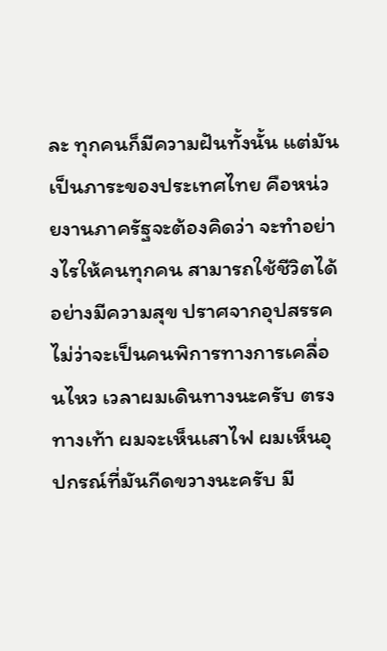ละ ทุกคนก็มีความฝันทั้งนั้น แต่มันเป็นภาระของประเทศไทย คือหน่วยงานภาครัฐจะต้องคิดว่า จะทำอย่างไรให้คนทุกคน สามารถใช้ชีวิตได้อย่างมีความสุข ปราศจากอุปสรรค ไม่ว่าจะเป็นคนพิการทางการเคลื่อนไหว เวลาผมเดินทางนะครับ ตรงทางเท้า ผมจะเห็นเสาไฟ ผมเห็นอุปกรณ์ที่มันกีดขวางนะครับ มี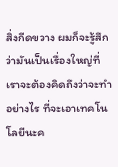สิ่งกีดขวาง ผมก็จะรู้สึกว่ามันเป็นเรื่องใหญ่ที่เราจะต้องคิดถึงว่าจะทำอย่างไร ที่จะเอาเทคโนโลยีนะค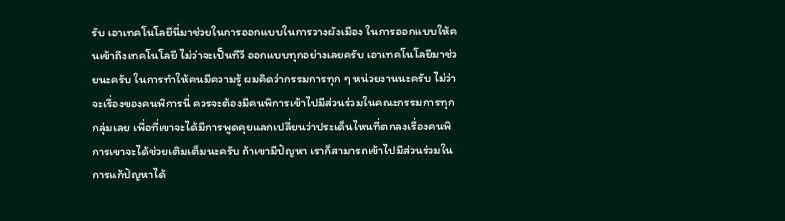รับ เอาเทคโนโลยีนี่มาช่วยในการออกแบบในการวางผังเมือง ในการออกแบบให้คนเข้าถึงเทคโนโลยี ไม่ว่าจะเป็นทีวี ออกแบบทุกอย่างเลยครับ เอาเทคโนโลยีมาช่วยนะครับ ในการทำให้คนมีความรู้ ผมคิดว่ากรรมการทุก ๆ หน่วยงานนะครับ ไม่ว่าจะเรื่องของคนพิการนี่ ควรจะต้องมีคนพิการเข้าไปมีส่วนร่วมในคณะกรรมการทุกกลุ่มเลย เพื่อที่เขาจะได้มีการพูดคุยแลกเปลี่ยนว่าประเด็นไหนที่ตกลงเรื่องคนพิการเขาจะได้ช่วยเติมเต็มนะครับ ถ้าเขามีปัญหา เราก็สามารถเข้าไปมีส่วนร่วมในการแก้ปัญหาได้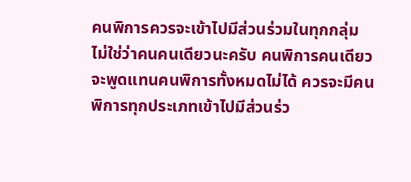คนพิการควรจะเข้าไปมีส่วนร่วมในทุกกลุ่ม ไม่ใช่ว่าคนคนเดียวนะครับ คนพิการคนเดียวจะพูดแทนคนพิการทั้งหมดไม่ได้ ควรจะมีคนพิการทุกประเภทเข้าไปมีส่วนร่ว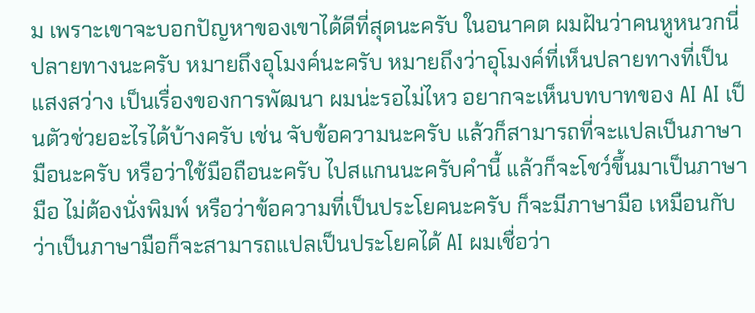ม เพราะเขาจะบอกปัญหาของเขาได้ดีที่สุดนะครับ ในอนาคต ผมฝันว่าคนหูหนวกนี่ ปลายทางนะครับ หมายถึงอุโมงค์นะครับ หมายถึงว่าอุโมงค์ที่เห็นปลายทางที่เป็นแสงสว่าง เป็นเรื่องของการพัฒนา ผมน่ะรอไม่ไหว อยากจะเห็นบทบาทของ AI AI เป็นตัวช่วยอะไรได้บ้างครับ เช่น จับข้อความนะครับ แล้วก็สามารถที่จะแปลเป็นภาษามือนะครับ หรือว่าใช้มือถือนะครับ ไปสแกนนะครับคำนี้ แล้วก็จะโชว์ขึ้นมาเป็นภาษามือ ไม่ต้องนั่งพิมพ์ หรือว่าข้อความที่เป็นประโยคนะครับ ก็จะมีภาษามือ เหมือนกับว่าเป็นภาษามือก็จะสามารถแปลเป็นประโยคได้ AI ผมเชื่อว่า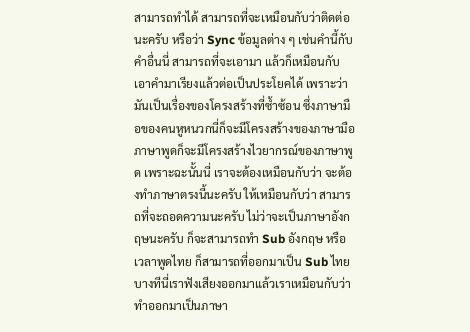สามารถทำได้ สามารถที่จะเหมือนกับว่าติดต่อนะครับ หรือว่า Sync ข้อมูลต่าง ๆ เช่นคำนี้กับคำอื่นนี่ สามารถที่จะเอามา แล้วก็เหมือนกับเอาคำมาเรียงแล้วต่อเป็นประโยคได้ เพราะว่ามันเป็นเรื่องของโครงสร้างที่ซ้ำซ้อน ซึ่งภาษามือของคนหูหนวกนี่ก็จะมีโครงสร้างของภาษามือ ภาษาพูดก็จะมีโครงสร้างไวยากรณ์ของภาษาพูด เพราะฉะนั้นนี่ เราจะต้องเหมือนกับว่า จะต้องทำภาษาตรงนี้นะครับ ให้เหมือนกับว่า สามารถที่จะถอดความนะครับ ไม่ว่าจะเป็นภาษาอังกฤษนะครับ ก็จะสามารถทำ Sub อังกฤษ หรือเวลาพูดไทย ก็สามารถที่ออกมาเป็น Sub ไทย บางทีนี่เราฟังเสียงออกมาแล้วเราเหมือนกับว่าทำออกมาเป็นภาษา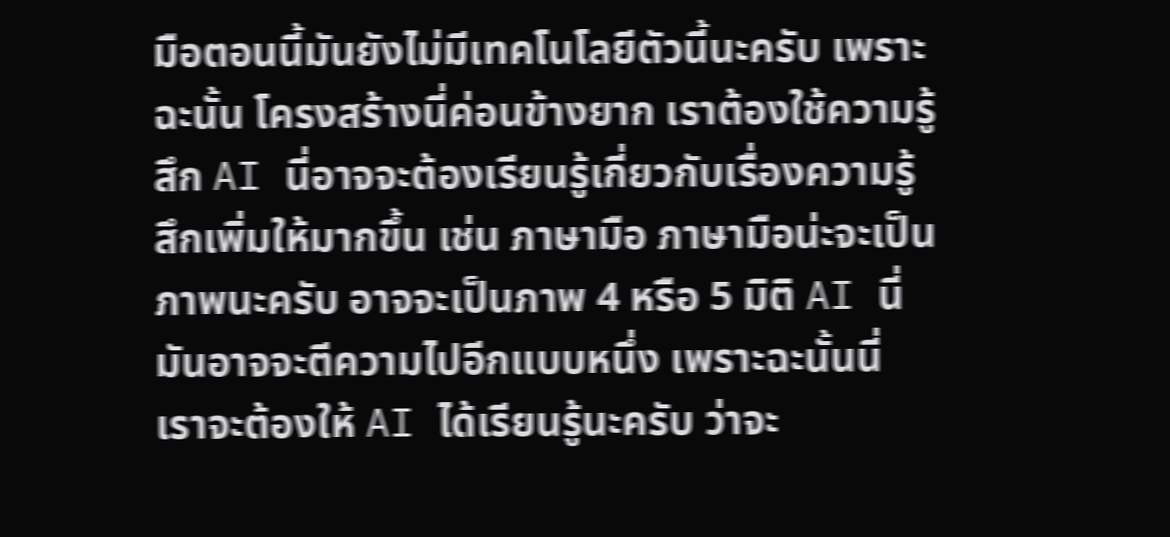มือตอนนี้มันยังไม่มีเทคโนโลยีตัวนี้นะครับ เพราะฉะนั้น โครงสร้างนี่ค่อนข้างยาก เราต้องใช้ความรู้สึก AI นี่อาจจะต้องเรียนรู้เกี่ยวกับเรื่องความรู้สึกเพิ่มให้มากขึ้น เช่น ภาษามือ ภาษามือน่ะจะเป็นภาพนะครับ อาจจะเป็นภาพ 4 หรือ 5 มิติ AI นี่มันอาจจะตีความไปอีกแบบหนึ่ง เพราะฉะนั้นนี่ เราจะต้องให้ AI ได้เรียนรู้นะครับ ว่าจะ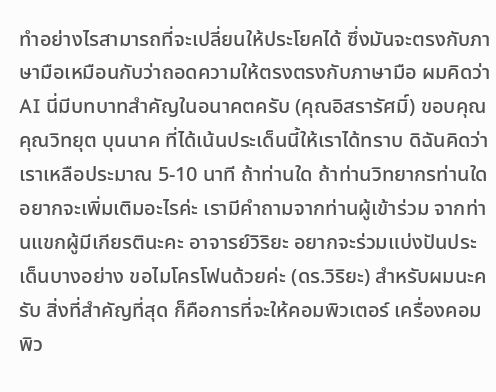ทำอย่างไรสามารถที่จะเปลี่ยนให้ประโยคได้ ซึ่งมันจะตรงกับภาษามือเหมือนกับว่าถอดความให้ตรงตรงกับภาษามือ ผมคิดว่า AI นี่มีบทบาทสำคัญในอนาคตครับ (คุณอิสรารัศมิ์) ขอบคุณ คุณวิทยุต บุนนาค ที่ได้เน้นประเด็นนี้ให้เราได้ทราบ ดิฉันคิดว่า เราเหลือประมาณ 5-10 นาที ถ้าท่านใด ถ้าท่านวิทยากรท่านใดอยากจะเพิ่มเติมอะไรค่ะ เรามีคำถามจากท่านผู้เข้าร่วม จากท่านแขกผู้มีเกียรตินะคะ อาจารย์วิริยะ อยากจะร่วมแบ่งปันประเด็นบางอย่าง ขอไมโครโฟนด้วยค่ะ (ดร.วิริยะ) สำหรับผมนะครับ สิ่งที่สำคัญที่สุด ก็คือการที่จะให้คอมพิวเตอร์ เครื่องคอมพิว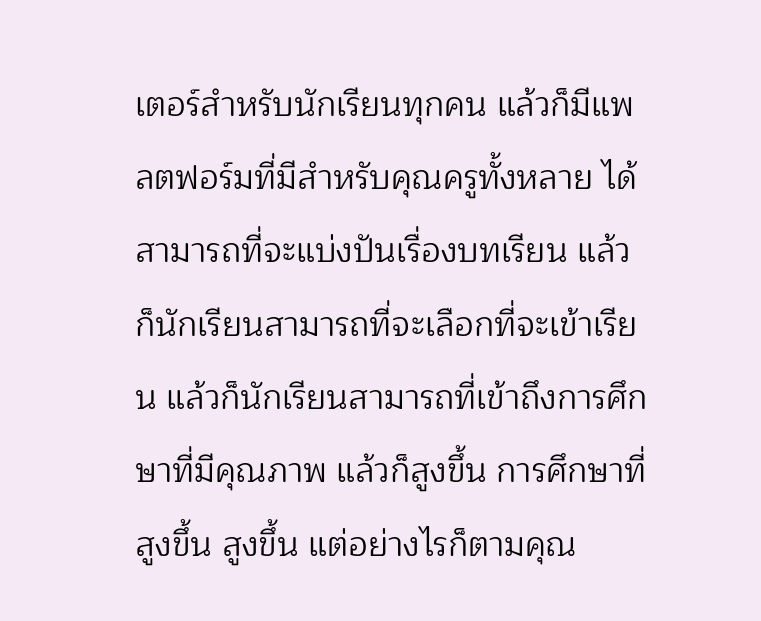เตอร์สำหรับนักเรียนทุกคน แล้วก็มีแพลตฟอร์มที่มีสำหรับคุณครูทั้งหลาย ได้สามารถที่จะแบ่งปันเรื่องบทเรียน แล้วก็นักเรียนสามารถที่จะเลือกที่จะเข้าเรียน แล้วก็นักเรียนสามารถที่เข้าถึงการศึกษาที่มีคุณภาพ แล้วก็สูงขึ้น การศึกษาที่สูงขึ้น สูงขึ้น แต่อย่างไรก็ตามคุณ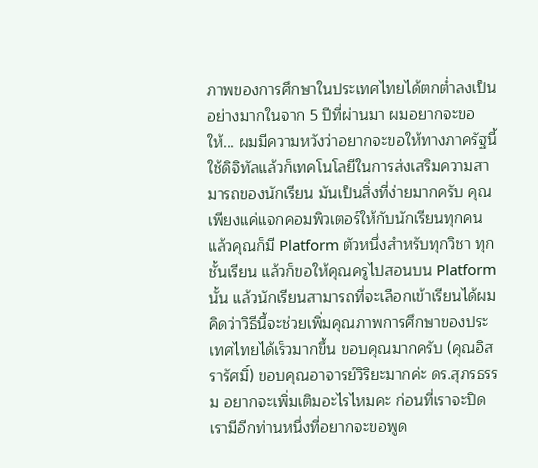ภาพของการศึกษาในประเทศไทยได้ตกต่ำลงเป็นอย่างมากในจาก 5 ปีที่ผ่านมา ผมอยากจะขอให้... ผมมีความหวังว่าอยากจะขอให้ทางภาครัฐนี้ใช้ดิจิทัลแล้วก็เทคโนโลยีในการส่งเสริมความสามารถของนักเรียน มันเป็นสิ่งที่ง่ายมากครับ คุณเพียงแค่แจกคอมพิวเตอร์ให้กับนักเรียนทุกคน แล้วคุณก็มี Platform ตัวหนึ่งสำหรับทุกวิชา ทุกชั้นเรียน แล้วก็ขอให้คุณครูไปสอนบน Platform นั้น แล้วนักเรียนสามารถที่จะเลือกเข้าเรียนได้ผมคิดว่าวิธีนี้จะช่วยเพิ่มคุณภาพการศึกษาของประเทศไทยได้เร็วมากขึ้น ขอบคุณมากครับ (คุณอิสรารัศมิ์) ขอบคุณอาจารย์วิริยะมากค่ะ ดร.สุภรธรรม อยากจะเพิ่มเติมอะไรไหมคะ ก่อนที่เราจะปิด เรามีอีกท่านหนึ่งที่อยากจะขอพูด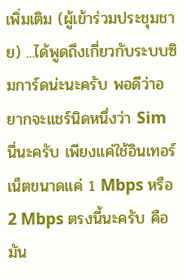เพิ่มเติม (ผู้เข้าร่วมประชุมชาย) ...ได้พูดถึงเกี่ยวกับระบบซิมการ์ดน่ะนะครับ พอดีว่าอยากจะแชร์นิดหนึ่งว่า Sim นี่นะครับ เพียงแค่ใช้อินเทอร์เน็ตขนาดแค่ 1 Mbps หรือ 2 Mbps ตรงนี้นะครับ คือ มัน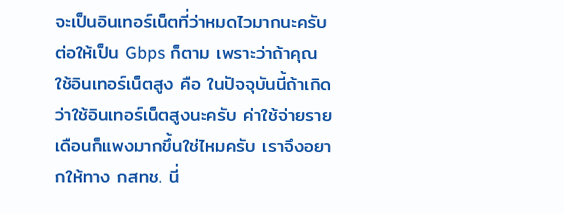จะเป็นอินเทอร์เน็ตที่ว่าหมดไวมากนะครับ ต่อให้เป็น Gbps ก็ตาม เพราะว่าถ้าคุณใช้อินเทอร์เน็ตสูง คือ ในปัจจุบันนี้ถ้าเกิดว่าใช้อินเทอร์เน็ตสูงนะครับ ค่าใช้จ่ายรายเดือนก็แพงมากขึ้นใช่ไหมครับ เราจึงอยากให้ทาง กสทช. นี่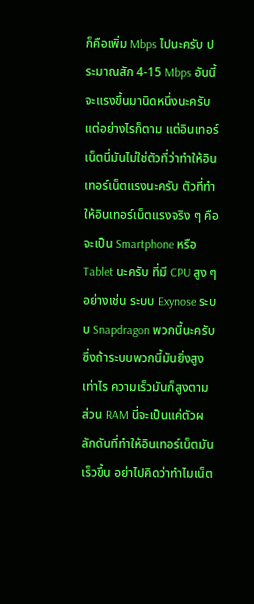ก็คือเพิ่ม Mbps ไปนะครับ ประมาณสัก 4-15 Mbps อันนี้จะแรงขึ้นมานิดหนึ่งนะครับ แต่อย่างไรก็ตาม แต่อินเทอร์เน็ตนี่มันไม่ใช่ตัวที่ว่าทำให้อินเทอร์เน็ตแรงนะครับ ตัวที่ทำให้อินเทอร์เน็ตแรงจริง ๆ คือ จะเป็น Smartphone หรือ Tablet นะครับ ที่มี CPU สูง ๆ อย่างเช่น ระบบ Exynose ระบบ Snapdragon พวกนี้นะครับ ซึ่งถ้าระบบพวกนี้มันยิ่งสูงเท่าไร ความเร็วมันก็สูงตาม ส่วน RAM นี่จะเป็นแค่ตัวผลักดันที่ทำให้อินเทอร์เน็ตมันเร็วขึ้น อย่าไปคิดว่าทำไมเน็ต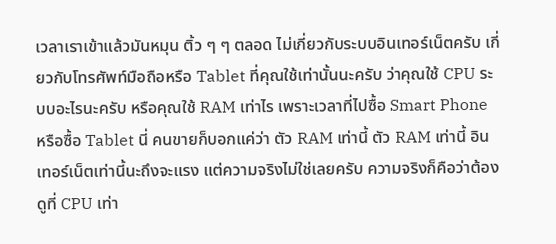เวลาเราเข้าแล้วมันหมุน ติ้ว ๆ ๆ ตลอด ไม่เกี่ยวกับระบบอินเทอร์เน็ตครับ เกี่ยวกับโทรศัพท์มือถือหรือ Tablet ที่คุณใช้เท่านั้นนะครับ ว่าคุณใช้ CPU ระบบอะไรนะครับ หรือคุณใช้ RAM เท่าไร เพราะเวลาที่ไปซื้อ Smart Phone หรือซื้อ Tablet นี่ คนขายก็บอกแค่ว่า ตัว RAM เท่านี้ ตัว RAM เท่านี้ อินเทอร์เน็ตเท่านี้นะถึงจะแรง แต่ความจริงไม่ใช่เลยครับ ความจริงก็คือว่าต้องดูที่ CPU เท่า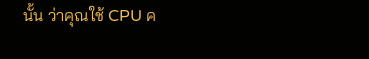นั้น ว่าคุณใช้ CPU ค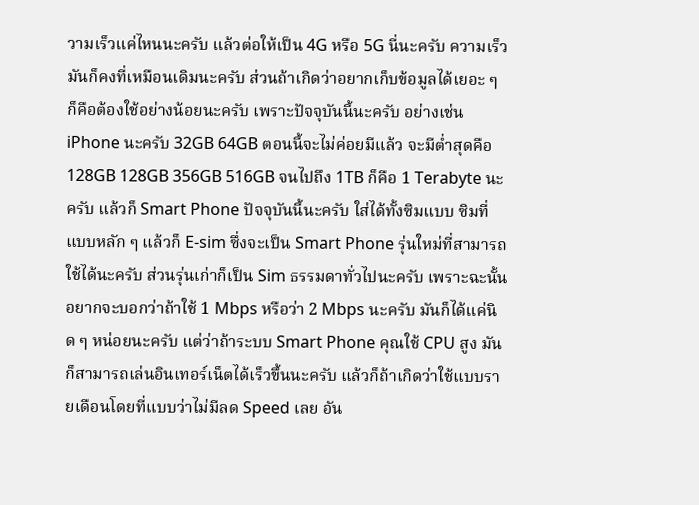วามเร็วแค่ไหนนะครับ แล้วต่อให้เป็น 4G หรือ 5G นี่นะครับ ความเร็วมันก็คงที่เหมือนเดิมนะครับ ส่วนถ้าเกิดว่าอยากเก็บข้อมูลได้เยอะ ๆ ก็คือต้องใช้อย่างน้อยนะครับ เพราะปัจจุบันนี้นะครับ อย่างเช่น iPhone นะครับ 32GB 64GB ตอนนี้จะไม่ค่อยมีแล้ว จะมีต่ำสุดคือ 128GB 128GB 356GB 516GB จนไปถึง 1TB ก็คือ 1 Terabyte นะครับ แล้วก็ Smart Phone ปัจจุบันนี้นะครับ ใส่ได้ทั้งซิมแบบ ซิมที่แบบหลัก ๆ แล้วก็ E-sim ซึ่งจะเป็น Smart Phone รุ่นใหม่ที่สามารถใช้ได้นะครับ ส่วนรุ่นเก่าก็เป็น Sim ธรรมดาทั่วไปนะครับ เพราะฉะนั้น อยากจะบอกว่าถ้าใช้ 1 Mbps หรือว่า 2 Mbps นะครับ มันก็ได้แค่นิด ๆ หน่อยนะครับ แต่ว่าถ้าระบบ Smart Phone คุณใช้ CPU สูง มันก็สามารถเล่นอินเทอร์เน็ตได้เร็วขึ้นนะครับ แล้วก็ถ้าเกิดว่าใช้แบบรายเดือนโดยที่แบบว่าไม่มีลด Speed เลย อัน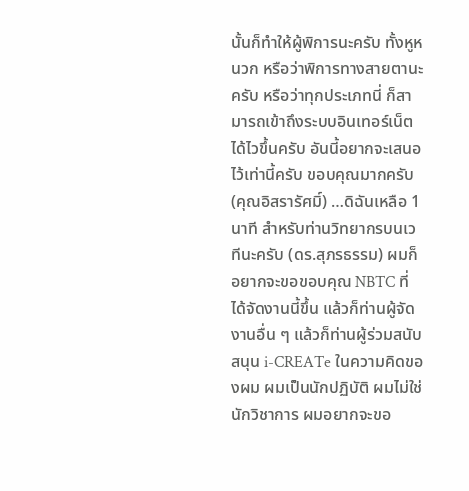นั้นก็ทำให้ผู้พิการนะครับ ทั้งหูหนวก หรือว่าพิการทางสายตานะครับ หรือว่าทุกประเภทนี่ ก็สามารถเข้าถึงระบบอินเทอร์เน็ตได้ไวขึ้นครับ อันนี้อยากจะเสนอไว้เท่านี้ครับ ขอบคุณมากครับ (คุณอิสรารัศมิ์) …ดิฉันเหลือ 1 นาที สำหรับท่านวิทยากรบนเวทีนะครับ (ดร.สุภรธรรม) ผมก็อยากจะขอขอบคุณ NBTC ที่ได้จัดงานนี้ขึ้น แล้วก็ท่านผู้จัดงานอื่น ๆ แล้วก็ท่านผู้ร่วมสนับสนุน i-CREATe ในความคิดของผม ผมเป็นนักปฏิบัติ ผมไม่ใช่นักวิชาการ ผมอยากจะขอ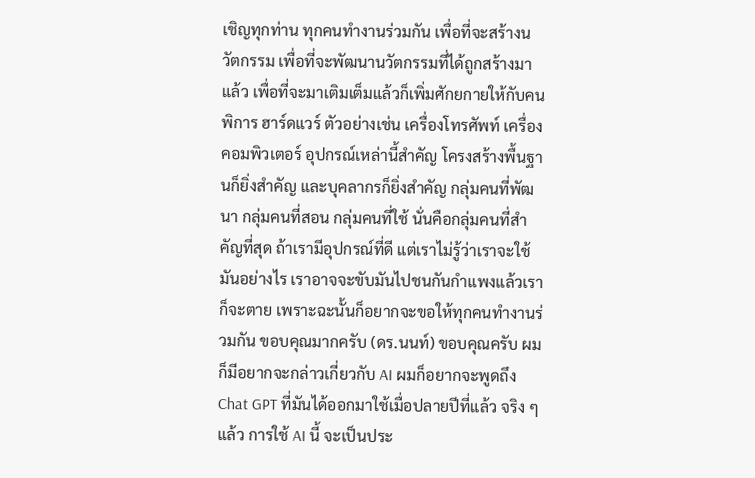เชิญทุกท่าน ทุกคนทำงานร่วมกัน เพื่อที่จะสร้างนวัตกรรม เพื่อที่จะพัฒนานวัตกรรมที่ได้ถูกสร้างมาแล้ว เพื่อที่จะมาเติมเต็มแล้วก็เพิ่มศักยกายให้กับคนพิการ ฮาร์ดแวร์ ตัวอย่างเช่น เครื่องโทรศัพท์ เครื่องคอมพิวเตอร์ อุปกรณ์เหล่านี้สำคัญ โครงสร้างพื้นฐานก็ยิ่งสำคัญ และบุคลากรก็ยิ่งสำคัญ กลุ่มคนที่พัฒนา กลุ่มคนที่สอน กลุ่มคนที่ใช้ นั่นคือกลุ่มคนที่สำคัญที่สุด ถ้าเรามีอุปกรณ์ที่ดี แต่เราไม่รู้ว่าเราจะใช้มันอย่างไร เราอาจจะขับมันไปชนกันกำแพงแล้วเราก็จะตาย เพราะฉะนั้นก็อยากจะขอให้ทุกคนทำงานร่วมกัน ขอบคุณมากครับ (ดร.นนท์) ขอบคุณครับ ผมก็มีอยากจะกล่าวเกี่ยวกับ AI ผมก็อยากจะพูดถึง Chat GPT ที่มันได้ออกมาใช้เมื่อปลายปีที่แล้ว จริง ๆ แล้ว การใช้ AI นี้ จะเป็นประ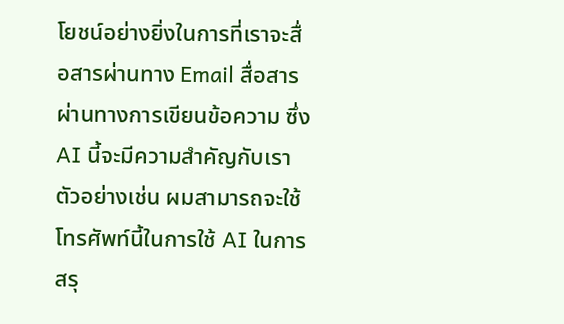โยชน์อย่างยิ่งในการที่เราจะสื่อสารผ่านทาง Email สื่อสารผ่านทางการเขียนข้อความ ซึ่ง AI นี้จะมีความสำคัญกับเรา ตัวอย่างเช่น ผมสามารถจะใช้โทรศัพท์นี้ในการใช้ AI ในการสรุ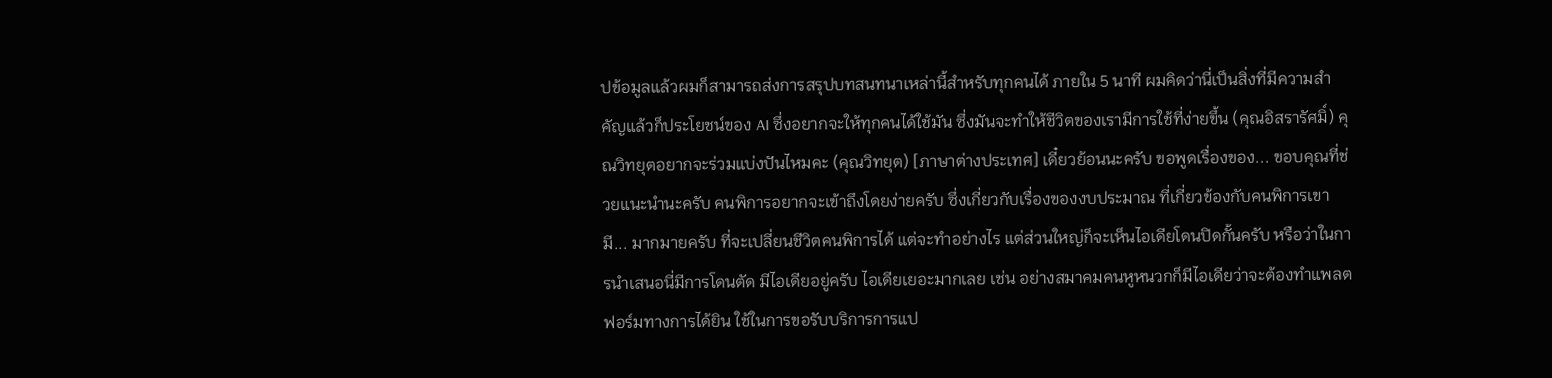ปข้อมูลแล้วผมก็สามารถส่งการสรุปบทสนทนาเหล่านี้สำหรับทุกคนได้ ภายใน 5 นาที ผมคิดว่านี่เป็นสิ่งที่มีความสำคัญแล้วก็ประโยชน์ของ AI ซึ่งอยากจะให้ทุกคนได้ใช้มัน ซึ่งมันจะทำให้ชีวิตของเรามีการใช้ที่ง่ายขึ้น (คุณอิสรารัศมิ์) คุณวิทยุตอยากจะร่วมแบ่งปันไหมคะ (คุณวิทยุต) [ภาษาต่างประเทศ] เดี๋ยวย้อนนะครับ ขอพูดเรื่องของ... ขอบคุณที่ช่วยแนะนำนะครับ คนพิการอยากจะเข้าถึงโดยง่ายครับ ซึ่งเกี่ยวกับเรื่องของงบประมาณ ที่เกี่ยวข้องกับคนพิการเขามี... มากมายครับ ที่จะเปลี่ยนชีวิตคนพิการได้ แต่จะทำอย่างไร แต่ส่วนใหญ่ก็จะเห็นไอเดียโดนปิดกั้นครับ หรือว่าในการนำเสนอนี่มีการโดนตัด มีไอเดียอยู่ครับ ไอเดียเยอะมากเลย เช่น อย่างสมาคมคนหูหนวกก็มีไอเดียว่าจะต้องทำแพลตฟอร์มทางการได้ยิน ใช้ในการขอรับบริการการแป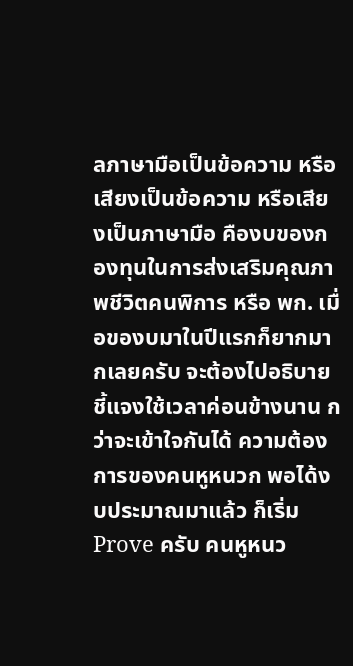ลภาษามือเป็นข้อความ หรือเสียงเป็นข้อความ หรือเสียงเป็นภาษามือ คืองบของกองทุนในการส่งเสริมคุณภาพชีวิตคนพิการ หรือ พก. เมื่อของบมาในปีแรกก็ยากมากเลยครับ จะต้องไปอธิบายชี้แจงใช้เวลาค่อนข้างนาน กว่าจะเข้าใจกันได้ ความต้องการของคนหูหนวก พอได้งบประมาณมาแล้ว ก็เริ่ม Prove ครับ คนหูหนว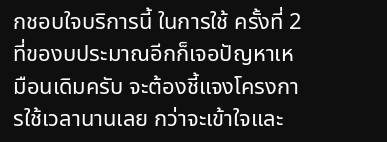กชอบใจบริการนี้ ในการใช้ ครั้งที่ 2 ที่ของบประมาณอีกก็เจอปัญหาเหมือนเดิมครับ จะต้องชี้แจงโครงการใช้เวลานานเลย กว่าจะเข้าใจและ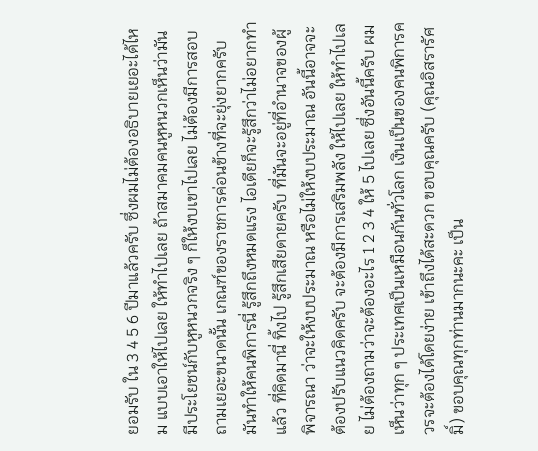ยอมรับ ใน 3 4 5 6 ปีมาแล้วครับ ซึ่งผมไม่ต้องอธิบายเยอะได้ไหม แบบเอาให้ไปเลย ให้ทำไปเลย ถ้าสมาคมคนหูหนวกเห็นว่ามันมีประโยชน์กับหูหนวกจริง ๆ ก็ให้งบเขาไปเลย ไม่ต้องมีการสอบถามเยอะขนาดนั้น เกณฑ์ของราชการค่อนข้างที่จะยุ่งยากครับ มันทำให้คนพิการนี่ รู้สึกถึงหมดแรง ไอเดียก็จะรู้สึกว่าไม่อยากทำแล้ว ที่คิดมานี่ ทิ้งไป รู้สึกเสียดายครับ ที่มันจะอยู่ที่อำนาจของผู้พิจารณา ว่าจะให้งบประมาณ หรือไม่ให้งบประมาณ อันนี้อาจจะต้องปรับแนวคิดครับ จะต้องมีการเสริมพลัง ให้ไปเลย ให้ทำไปเลย ไม่ต้องถามว่าจะต้องอะไร 1 2 3 4 ให้ 5 ไปเลย ซึ่งอันนี้ครับ ผมเห็นว่าทุก ๆ ประเทศเป็นเหมือนกันทั่วโลก เงินเป็นของคนพิการควรจะต้องได้โดยง่าย เข้าถึงได้สะดวก ขอบคุณครับ (คุณอิสรารัศมิ์) ขอบคุณทุกท่านมากนะคะ เป็น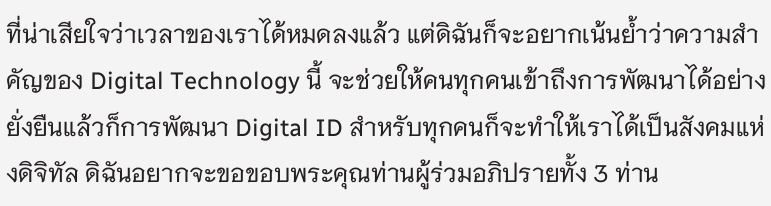ที่น่าเสียใจว่าเวลาของเราได้หมดลงแล้ว แต่ดิฉันก็จะอยากเน้นย้ำว่าความสำคัญของ Digital Technology นี้ จะช่วยให้คนทุกคนเข้าถึงการพัฒนาได้อย่างยั่งยืนแล้วก็การพัฒนา Digital ID สำหรับทุกคนก็จะทำให้เราได้เป็นสังคมแห่งดิจิทัล ดิฉันอยากจะขอขอบพระคุณท่านผู้ร่วมอภิปรายทั้ง 3 ท่าน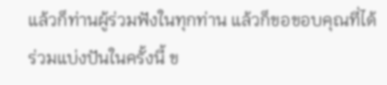แล้วก็ท่านผู้ร่วมฟังในทุกท่าน แล้วก็ขอขอบคุณที่ได้ร่วมแบ่งปันในครั้งนี้ ข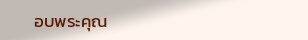อบพระคุณ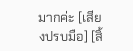มากค่ะ [เสียงปรบมือ] [สิ้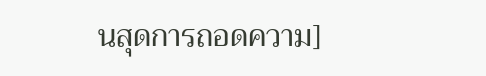นสุดการถอดความ]